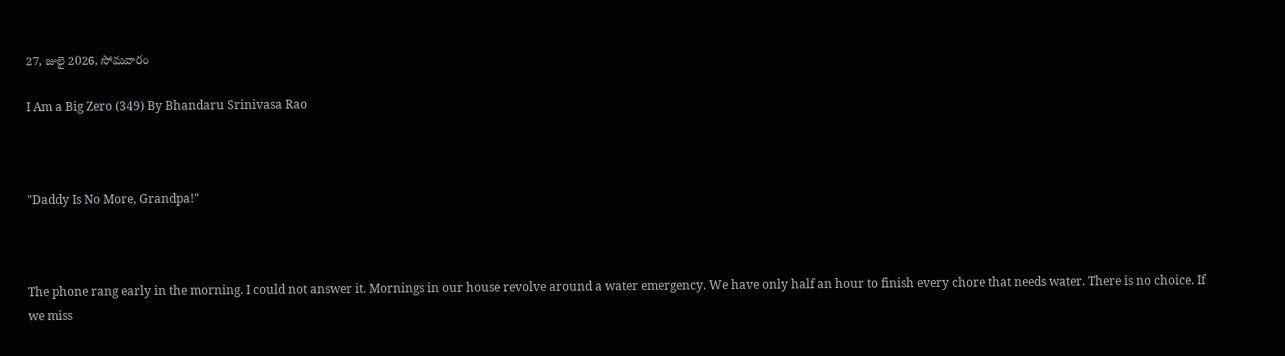27, జులై 2026, సోమవారం

I Am a Big Zero (349) By Bhandaru Srinivasa Rao



"Daddy Is No More, Grandpa!"



The phone rang early in the morning. I could not answer it. Mornings in our house revolve around a water emergency. We have only half an hour to finish every chore that needs water. There is no choice. If we miss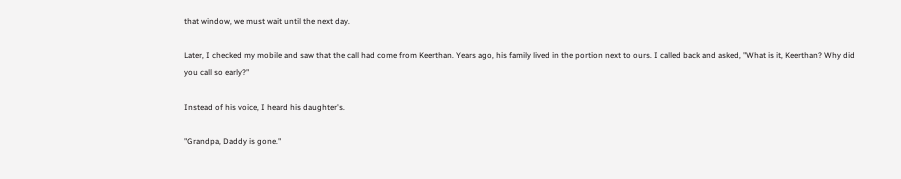that window, we must wait until the next day.

Later, I checked my mobile and saw that the call had come from Keerthan. Years ago, his family lived in the portion next to ours. I called back and asked, "What is it, Keerthan? Why did you call so early?"

Instead of his voice, I heard his daughter's.

"Grandpa, Daddy is gone."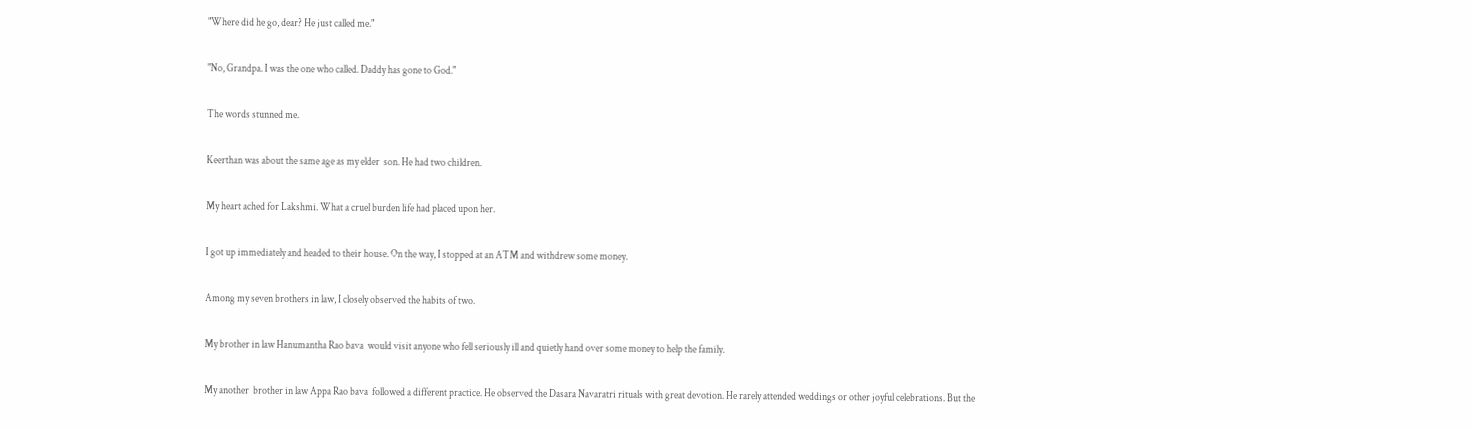"Where did he go, dear? He just called me."

"No, Grandpa. I was the one who called. Daddy has gone to God."

The words stunned me.

Keerthan was about the same age as my elder  son. He had two children.

My heart ached for Lakshmi. What a cruel burden life had placed upon her.

I got up immediately and headed to their house. On the way, I stopped at an ATM and withdrew some money.

Among my seven brothers in law, I closely observed the habits of two.

My brother in law Hanumantha Rao bava  would visit anyone who fell seriously ill and quietly hand over some money to help the family.

My another  brother in law Appa Rao bava  followed a different practice. He observed the Dasara Navaratri rituals with great devotion. He rarely attended weddings or other joyful celebrations. But the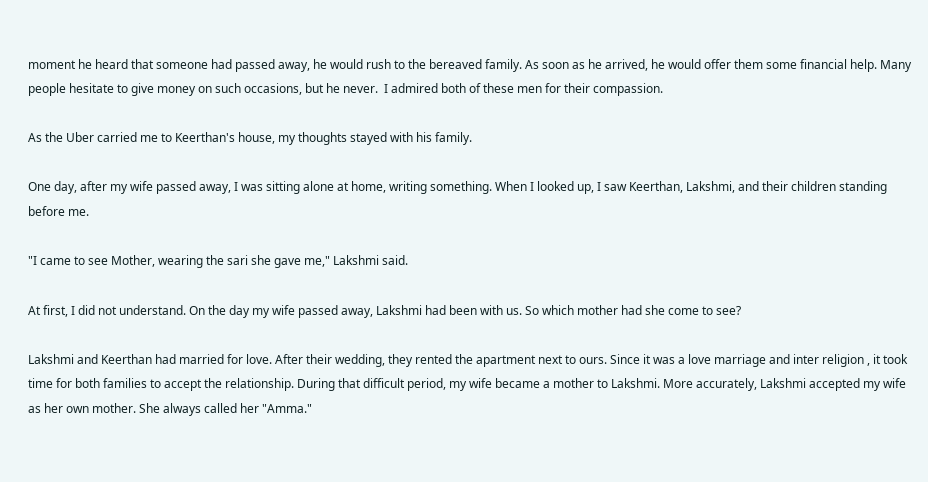moment he heard that someone had passed away, he would rush to the bereaved family. As soon as he arrived, he would offer them some financial help. Many people hesitate to give money on such occasions, but he never.  I admired both of these men for their compassion.

As the Uber carried me to Keerthan's house, my thoughts stayed with his family.

One day, after my wife passed away, I was sitting alone at home, writing something. When I looked up, I saw Keerthan, Lakshmi, and their children standing before me.

"I came to see Mother, wearing the sari she gave me," Lakshmi said.

At first, I did not understand. On the day my wife passed away, Lakshmi had been with us. So which mother had she come to see?

Lakshmi and Keerthan had married for love. After their wedding, they rented the apartment next to ours. Since it was a love marriage and inter religion , it took time for both families to accept the relationship. During that difficult period, my wife became a mother to Lakshmi. More accurately, Lakshmi accepted my wife as her own mother. She always called her "Amma."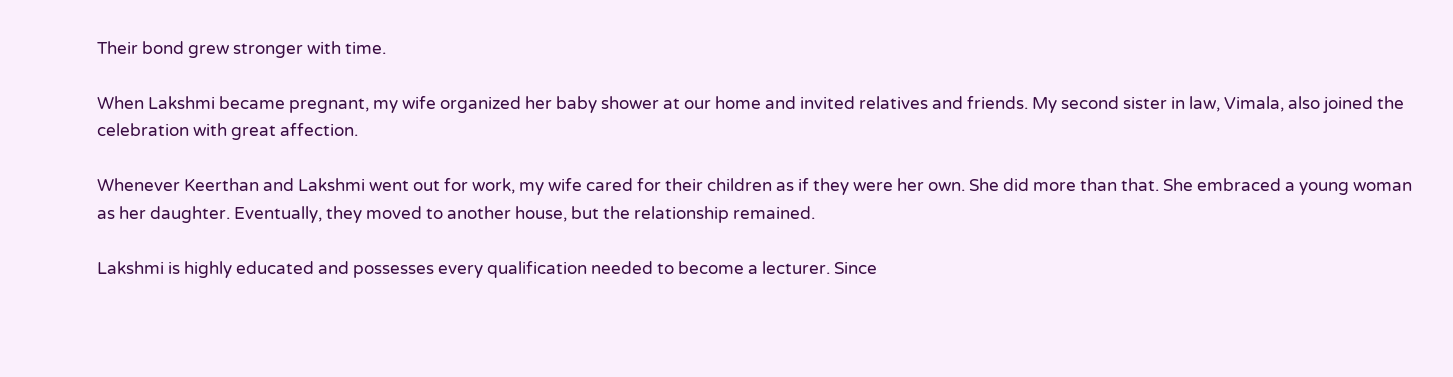Their bond grew stronger with time.

When Lakshmi became pregnant, my wife organized her baby shower at our home and invited relatives and friends. My second sister in law, Vimala, also joined the celebration with great affection.

Whenever Keerthan and Lakshmi went out for work, my wife cared for their children as if they were her own. She did more than that. She embraced a young woman as her daughter. Eventually, they moved to another house, but the relationship remained.

Lakshmi is highly educated and possesses every qualification needed to become a lecturer. Since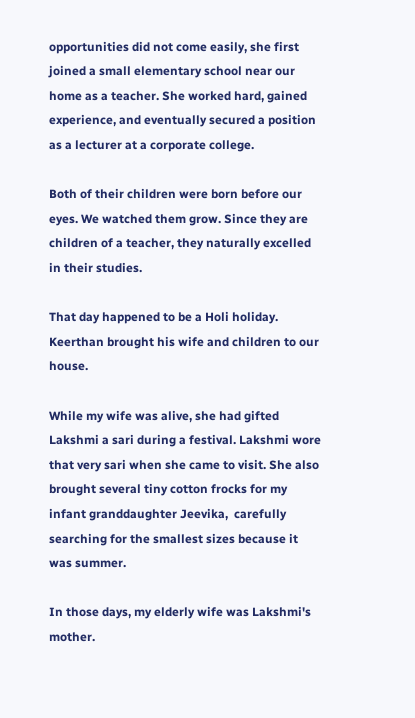opportunities did not come easily, she first joined a small elementary school near our home as a teacher. She worked hard, gained experience, and eventually secured a position as a lecturer at a corporate college.

Both of their children were born before our eyes. We watched them grow. Since they are children of a teacher, they naturally excelled in their studies.

That day happened to be a Holi holiday. Keerthan brought his wife and children to our house.

While my wife was alive, she had gifted Lakshmi a sari during a festival. Lakshmi wore that very sari when she came to visit. She also brought several tiny cotton frocks for my infant granddaughter Jeevika,  carefully searching for the smallest sizes because it was summer.

In those days, my elderly wife was Lakshmi's mother.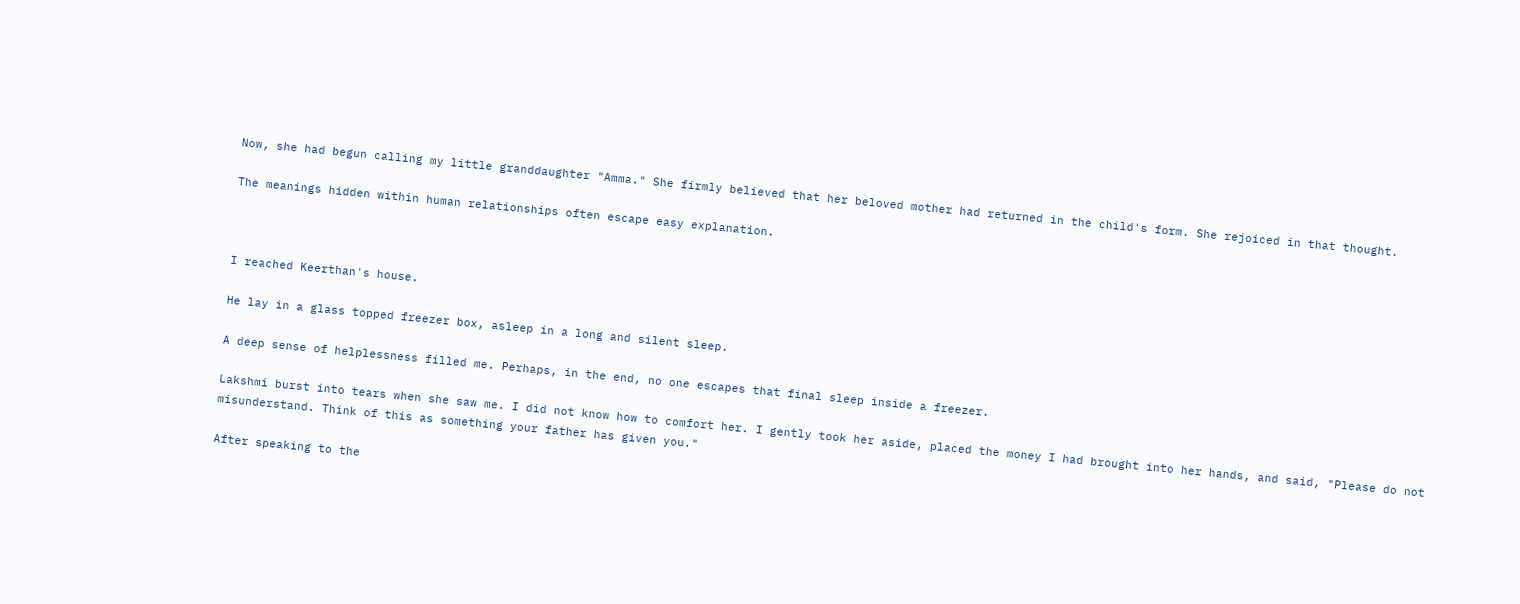Now, she had begun calling my little granddaughter "Amma." She firmly believed that her beloved mother had returned in the child's form. She rejoiced in that thought.

The meanings hidden within human relationships often escape easy explanation.



I reached Keerthan's house.

He lay in a glass topped freezer box, asleep in a long and silent sleep.

A deep sense of helplessness filled me. Perhaps, in the end, no one escapes that final sleep inside a freezer.

Lakshmi burst into tears when she saw me. I did not know how to comfort her. I gently took her aside, placed the money I had brought into her hands, and said, "Please do not misunderstand. Think of this as something your father has given you."

After speaking to the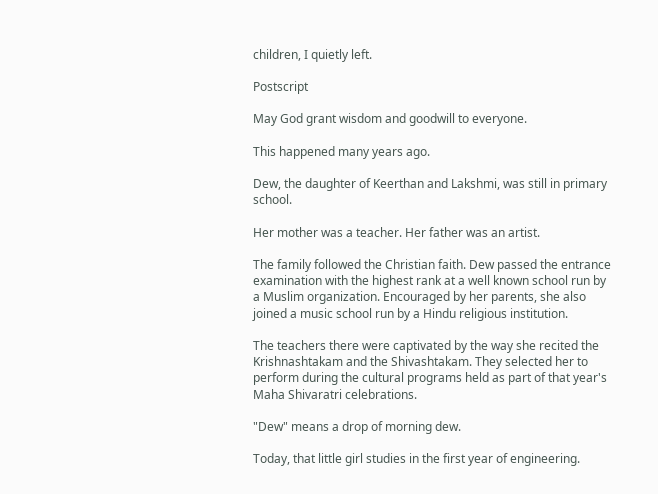children, I quietly left.

Postscript

May God grant wisdom and goodwill to everyone.

This happened many years ago.

Dew, the daughter of Keerthan and Lakshmi, was still in primary school.

Her mother was a teacher. Her father was an artist.

The family followed the Christian faith. Dew passed the entrance examination with the highest rank at a well known school run by a Muslim organization. Encouraged by her parents, she also joined a music school run by a Hindu religious institution.

The teachers there were captivated by the way she recited the Krishnashtakam and the Shivashtakam. They selected her to perform during the cultural programs held as part of that year's Maha Shivaratri celebrations.

"Dew" means a drop of morning dew.

Today, that little girl studies in the first year of engineering.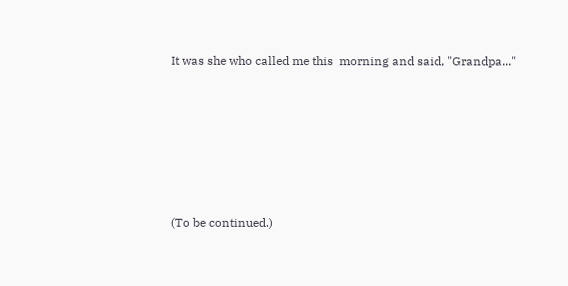It was she who called me this  morning and said, "Grandpa..."








(To be continued.)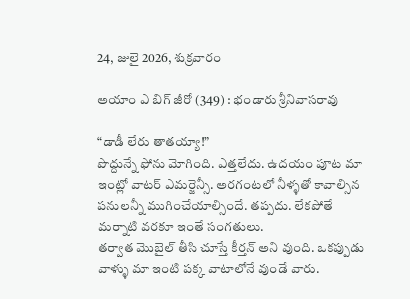24, జులై 2026, శుక్రవారం

అయాం ఎ బిగ్ జీరో (349) : భండారు శ్రీనివాసరావు

“డాడీ లేరు తాతయ్యా!”
పొద్దున్నే ఫోను మోగింది. ఎత్తలేదు. ఉదయం పూట మా ఇంట్లో వాటర్ ఎమర్జెన్సీ. అరగంటలో నీళ్ళతో కావాల్సిన పనులన్నీ ముగించేయాల్సిందే. తప్పదు. లేకపోతే మర్నాటి వరకూ ఇంతే సంగతులు.
తర్వాత మొబైల్ తీసి చూస్తే కీర్తన్ అని వుంది. ఒకప్పుడు వాళ్ళు మా ఇంటి పక్క వాటాలోనే వుండే వారు.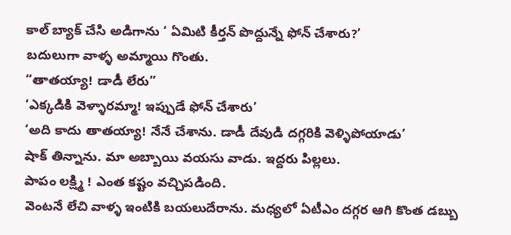కాల్ బ్యాక్ చేసి అడిగాను ‘ ఏమిటి కీర్తన్ పొద్దున్నే ఫోన్ చేశారు?’
బదులుగా వాళ్ళ అమ్మాయి గొంతు.
“తాతయ్యా! డాడీ లేరు”
‘ఎక్కడికి వెళ్ళారమ్మా! ఇప్పుడే ఫోన్ చేశారు’
‘అది కాదు తాతయ్యా! నేనే చేశాను. డాడీ దేవుడి దగ్గరికి వెళ్ళిపోయాడు’
షాక్ తిన్నాను. మా అబ్బాయి వయసు వాడు. ఇద్దరు పిల్లలు.
పాపం లక్ష్మి ! ఎంత కష్టం వచ్చిపడింది.
వెంటనే లేచి వాళ్ళ ఇంటికి బయలుదేరాను. మధ్యలో ఏటీఎం దగ్గర ఆగి కొంత డబ్బు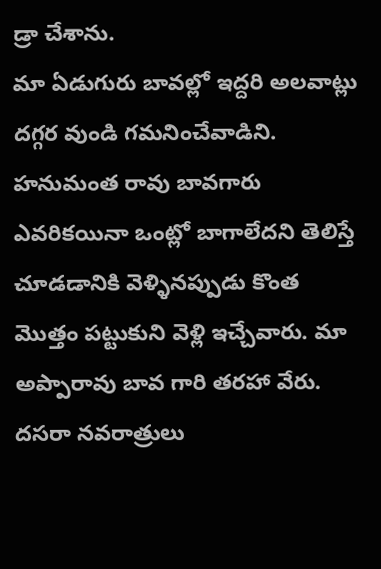డ్రా చేశాను.
మా ఏడుగురు బావల్లో ఇద్దరి అలవాట్లు దగ్గర వుండి గమనించేవాడిని. హనుమంత రావు బావగారు ఎవరికయినా ఒంట్లో బాగాలేదని తెలిస్తే చూడడానికి వెళ్ళినప్పుడు కొంత మొత్తం పట్టుకుని వెళ్లి ఇచ్చేవారు. మా అప్పారావు బావ గారి తరహా వేరు. దసరా నవరాత్రులు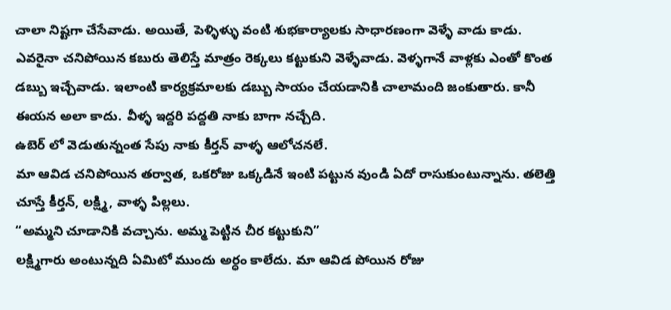చాలా నిష్టగా చేసేవాడు. అయితే, పెళ్ళిళ్ళు వంటి శుభకార్యాలకు సాధారణంగా వెళ్ళే వాడు కాడు. ఎవరైనా చనిపోయిన కబురు తెలిస్తే మాత్రం రెక్కలు కట్టుకుని వెళ్ళేవాడు. వెళ్ళగానే వాళ్లకు ఎంతో కొంత డబ్బు ఇచ్చేవాడు. ఇలాంటి కార్యక్రమాలకు డబ్బు సాయం చేయడానికి చాలామంది జంకుతారు. కానీ ఈయన అలా కాదు. వీళ్ళ ఇద్దరి పద్దతి నాకు బాగా నచ్చేది.
ఉబెర్ లో వెడుతున్నంత సేపు నాకు కీర్తన్ వాళ్ళ ఆలోచనలే.
మా ఆవిడ చనిపోయిన తర్వాత, ఒకరోజు ఒక్కడినే ఇంటి పట్టున వుండి ఏదో రాసుకుంటున్నాను. తలెత్తి చూస్తే కీర్తన్, లక్ష్మి, వాళ్ళ పిల్లలు.
“అమ్మని చూడానికి వచ్చాను. అమ్మ పెట్టిన చీర కట్టుకుని”
లక్ష్మిగారు అంటున్నది ఏమిటో ముందు అర్ధం కాలేదు. మా ఆవిడ పోయిన రోజు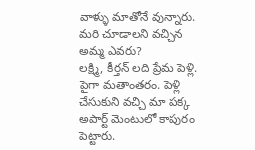వాళ్ళు మాతోనే వున్నారు. మరి చూడాలని వచ్చిన అమ్మ ఎవరు?
లక్ష్మి, కీర్తన్ లది ప్రేమ పెళ్లి. పైగా మతాంతరం. పెళ్లి చేసుకుని వచ్చి మా పక్క అపార్ట్ మెంటులో కాపురం పెట్టారు.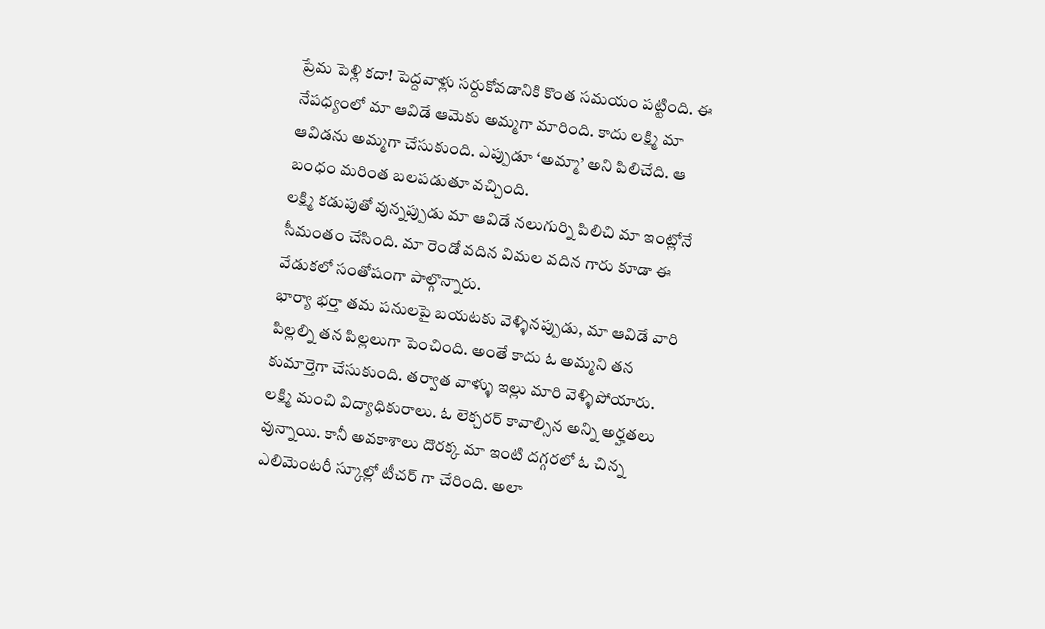ప్రేమ పెళ్లి కదా! పెద్దవాళ్లు సర్దుకోవడానికి కొంత సమయం పట్టింది. ఈ నేపధ్యంలో మా ఆవిడే ఆమెకు అమ్మగా మారింది. కాదు లక్ష్మి మా ఆవిడను అమ్మగా చేసుకుంది. ఎప్పుడూ ‘అమ్మా’ అని పిలిచేది. ఆ బంధం మరింత బలపడుతూ వచ్చింది.
లక్ష్మి కడుపుతో వున్నప్పుడు మా ఆవిడే నలుగుర్ని పిలిచి మా ఇంట్లోనే సీమంతం చేసింది. మా రెండో వదిన విమల వదిన గారు కూడా ఈ వేడుకలో సంతోషంగా పాల్గొన్నారు.
భార్యా భర్తా తమ పనులపై బయటకు వెళ్ళినప్పుడు, మా ఆవిడే వారి పిల్లల్ని తన పిల్లలుగా పెంచింది. అంతే కాదు ఓ అమ్మని తన కుమార్తెగా చేసుకుంది. తర్వాత వాళ్ళు ఇల్లు మారి వెళ్ళిపోయారు.
లక్ష్మి మంచి విద్యాధికురాలు. ఓ లెక్చరర్ కావాల్సిన అన్ని అర్హతలు వున్నాయి. కానీ అవకాశాలు దొరక్క మా ఇంటి దగ్గరలో ఓ చిన్న ఎలిమెంటరీ స్కూల్లో టీచర్ గా చేరింది. అలా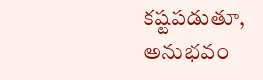కష్టపడుతూ, అనుభవం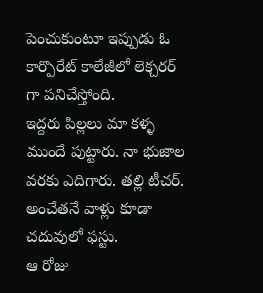పెంచుకుంటూ ఇప్పుడు ఓ కార్పొరేట్ కాలేజీలో లెక్చరర్ గా పనిచేస్తోంది.
ఇద్దరు పిల్లలు మా కళ్ళ ముందే పుట్టారు. నా భుజాల వరకు ఎదిగారు. తల్లి టీచర్. అంచేతనే వాళ్లు కూడా చదువులో ఫస్టు.
ఆ రోజు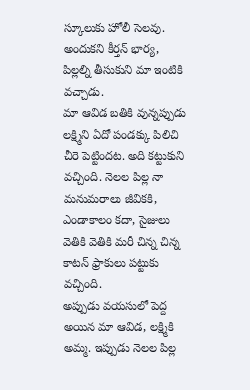స్కూలుకు హోలీ సెలవు. అందుకని కీర్తన్ భార్య, పిల్లల్ని తీసుకుని మా ఇంటికి వచ్చాడు.
మా ఆవిడ బతికి వున్నప్పుడు లక్ష్మిని ఏదో పండక్కు పిలిచి చీరె పెట్టిందట. అది కట్టుకుని వచ్చింది. నెలల పిల్ల నా మనుమరాలు జీవికకి, ఎండాకాలం కదా, సైజులు వెతికి వెతికి మరీ చిన్న చిన్న కాటన్ ఫ్రాకులు పట్టుకు వచ్చింది.
అప్పుడు వయసులో పెద్ద అయిన మా ఆవిడ, లక్ష్మికి అమ్మ. ఇప్పుడు నెలల పిల్ల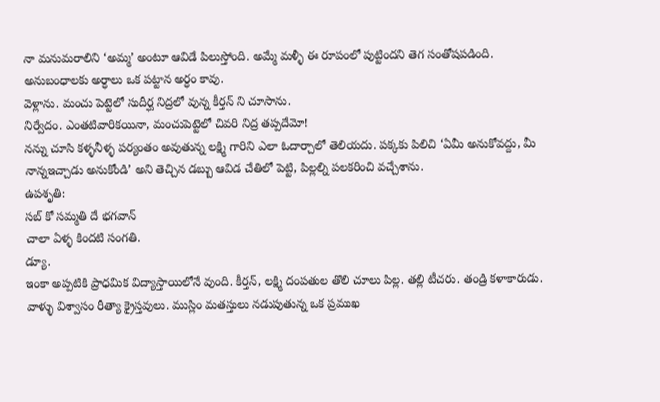నా మనుమరాలిని ‘అమ్మ’ అంటూ ఆవిడే పిలుస్తోంది. అమ్మే మళ్ళీ ఈ రూపంలో పుట్టిందని తెగ సంతోషపడింది.
అనుబంధాలకు అర్ధాలు ఒక పట్టాన అర్ధం కావు.
వెళ్లాను. మంచు పెట్టెలో సుదీర్ఘ నిద్రలో వున్న కీర్తన్ ని చూసాను.
నిర్వేదం. ఎంతటివారికయినా, మంచుపెట్టెలో చివరి నిద్ర తప్పదేమో!
నన్ను చూసి కళ్ళనీళ్ళ పర్యంతం అవుతున్న లక్ష్మి గారిని ఎలా ఓదార్చాలో తెలియదు. పక్కకు పిలిచి ‘ఏమీ అనుకోవద్దు, మీ నాన్నఇచ్చాడు అనుకోండి’ అని తెచ్చిన డబ్బు ఆవిడ చేతిలో పెట్టి, పిల్లల్ని పలకరించి వచ్చేశాను.
ఉపశృతి:
సబ్ కో సమ్మతి దే భగవాన్
చాలా ఏళ్ళ కిందటి సంగతి.
డ్యూ.
ఇంకా అప్పటికి ప్రాధమిక విద్యాస్తాయిలోనే వుంది. కీర్తన్, లక్ష్మి దంపతుల తొలి చూలు పిల్ల. తల్లి టీచరు. తండ్రి కళాకారుడు.
వాళ్ళు విశ్వాసం రీత్యా క్రైస్తవులు. ముస్లిం మతస్తులు నడుపుతున్న ఒక ప్రముఖ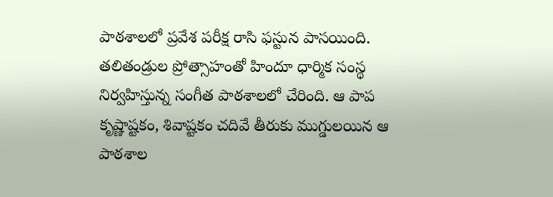పాఠశాలలో ప్రవేశ పరీక్ష రాసి ఫస్టున పాసయింది. తలితండ్రుల ప్రోత్సాహంతో హిందూ ధార్మిక సంస్థ నిర్వహిస్తున్న సంగీత పాఠశాలలో చేరింది. ఆ పాప కృష్ణాష్టకం, శివాష్టకం చదివే తీరుకు ముగ్డులయిన ఆ పాఠశాల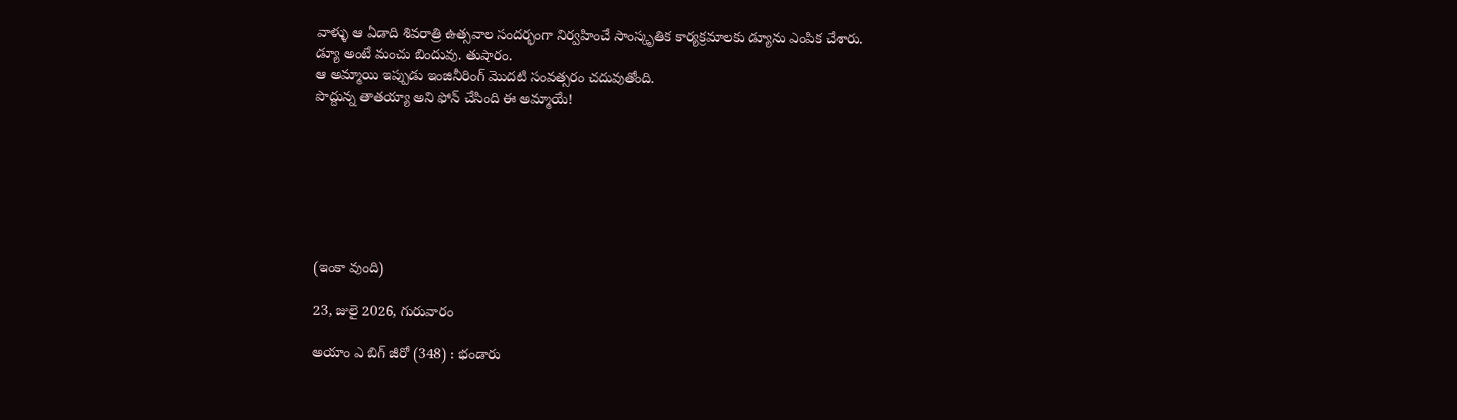వాళ్ళు ఆ ఏడాది శివరాత్రి ఉత్సవాల సందర్భంగా నిర్వహించే సాంస్కృతిక కార్యక్రమాలకు డ్యూను ఎంపిక చేశారు.
డ్యూ అంటే మంచు బిందువు. తుషారం.
ఆ అమ్మాయి ఇప్పుడు ఇంజినీరింగ్ మొదటి సంవత్సరం చదువుతోంది.
పొద్దున్న తాతయ్యా అని ఫోన్ చేసింది ఈ అమ్మాయే!







(ఇంకా వుంది)

23, జులై 2026, గురువారం

అయాం ఎ బిగ్ జీరో (348) : భండారు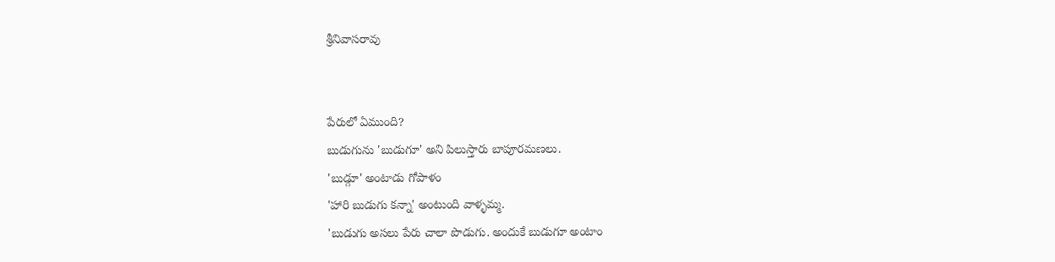శ్రీనివాసరావు


పేరులో ఏముంది?
బుడుగును 'బుడుగూ' అని పిలుస్తారు బాపూరమణలు.
'బుడ్గూ' అంటాడు గోపాళం
'హారి బుడుగు కన్నా' అంటుంది వాళ్ళమ్మ.
'బుడుగు అసలు పేరు చాలా పొడుగు. అందుకే బుడుగూ అంటాం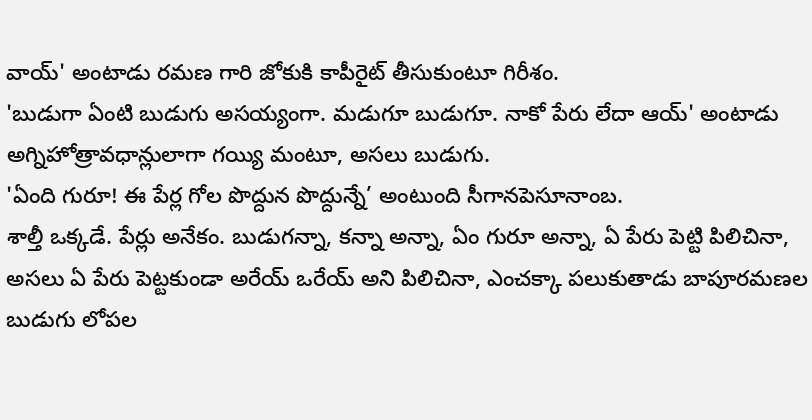వాయ్' అంటాడు రమణ గారి జోకుకి కాపీరైట్ తీసుకుంటూ గిరీశం.
'బుడుగా ఏంటి బుడుగు అసయ్యంగా. మడుగూ బుడుగూ. నాకో పేరు లేదా ఆయ్' అంటాడు అగ్నిహోత్రావధాన్లులాగా గయ్యి మంటూ, అసలు బుడుగు.
'ఏంది గురూ! ఈ పేర్ల గోల పొద్దున పొద్దున్నే’ అంటుంది సీగానపెసూనాంబ.
శాల్తీ ఒక్కడే. పేర్లు అనేకం. బుడుగన్నా, కన్నా అన్నా, ఏం గురూ అన్నా, ఏ పేరు పెట్టి పిలిచినా, అసలు ఏ పేరు పెట్టకుండా అరేయ్ ఒరేయ్ అని పిలిచినా, ఎంచక్కా పలుకుతాడు బాపూరమణల బుడుగు లోపల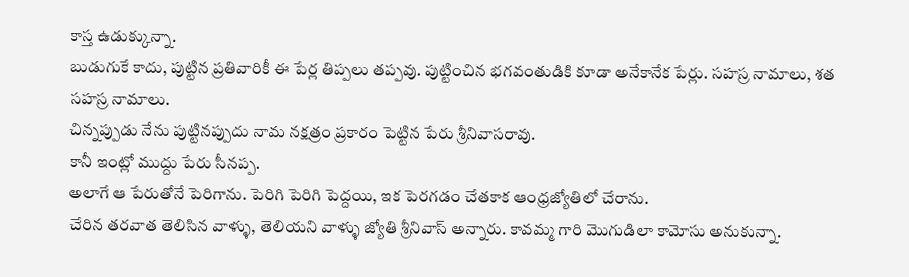కాస్త ఉడుక్కున్నా.
బుడుగుకే కాదు, పుట్టిన ప్రతివారికీ ఈ పేర్ల తిప్పలు తప్పవు. పుట్టించిన భగవంతుడికి కూడా అనేకానేక పేర్లు. సహస్ర నామాలు, శత సహస్ర నామాలు.
చిన్నప్పుడు నేను పుట్టినప్పుదు నామ నక్షత్రం ప్రకారం పెట్టిన పేరు శ్రీనివాసరావు.
కానీ ఇంట్లో ముద్దు పేరు సీనప్ప.
అలాగే ఆ పేరుతోనే పెరిగాను. పెరిగి పెరిగి పెద్దయి, ఇక పెరగడం చేతకాక ఆంధ్రజ్యోతిలో చేరాను.
చేరిన తరవాత తెలిసిన వాళ్ళు, తెలియని వాళ్ళు జ్యోతి శ్రీనివాస్ అన్నారు. కావమ్మ గారి మొగుడిలా కామోసు అనుకున్నా.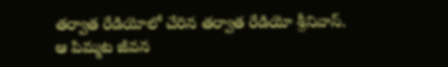తర్వాత రేడియోలో చేరిన తర్వాత రేడియో శ్రీనివాస్.
ఆ పిమ్మట జీవన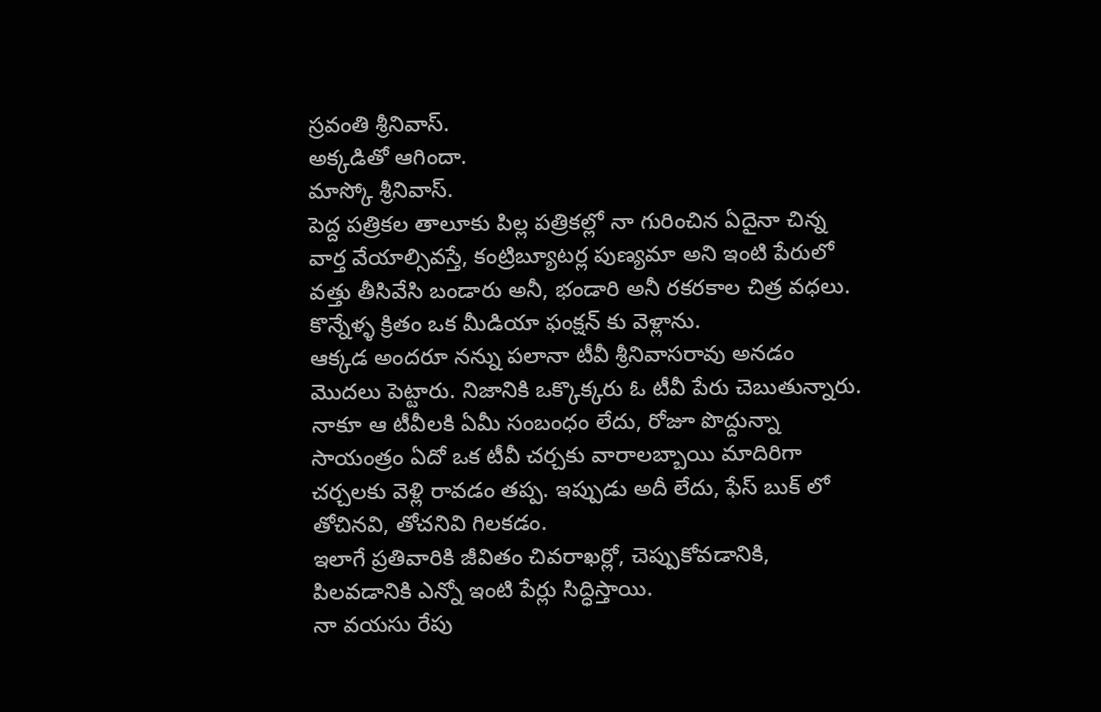స్రవంతి శ్రీనివాస్.
అక్కడితో ఆగిందా.
మాస్కో శ్రీనివాస్.
పెద్ద పత్రికల తాలూకు పిల్ల పత్రికల్లో నా గురించిన ఏదైనా చిన్న వార్త వేయాల్సివస్తే, కంట్రిబ్యూటర్ల పుణ్యమా అని ఇంటి పేరులో వత్తు తీసివేసి బండారు అనీ, భండారి అనీ రకరకాల చిత్ర వధలు.
కొన్నేళ్ళ క్రితం ఒక మీడియా ఫంక్షన్ కు వెళ్లాను.
ఆక్కడ అందరూ నన్ను పలానా టీవీ శ్రీనివాసరావు అనడం మొదలు పెట్టారు. నిజానికి ఒక్కొక్కరు ఓ టీవీ పేరు చెబుతున్నారు. నాకూ ఆ టీవీలకి ఏమీ సంబంధం లేదు, రోజూ పొద్దున్నా సాయంత్రం ఏదో ఒక టీవీ చర్చకు వారాలబ్బాయి మాదిరిగా చర్చలకు వెళ్లి రావడం తప్ప. ఇప్పుడు అదీ లేదు, ఫేస్ బుక్ లో తోచినవి, తోచనివి గిలకడం.
ఇలాగే ప్రతివారికి జీవితం చివరాఖర్లో, చెప్పుకోవడానికి, పిలవడానికి ఎన్నో ఇంటి పేర్లు సిద్ధిస్తాయి.
నా వయసు రేపు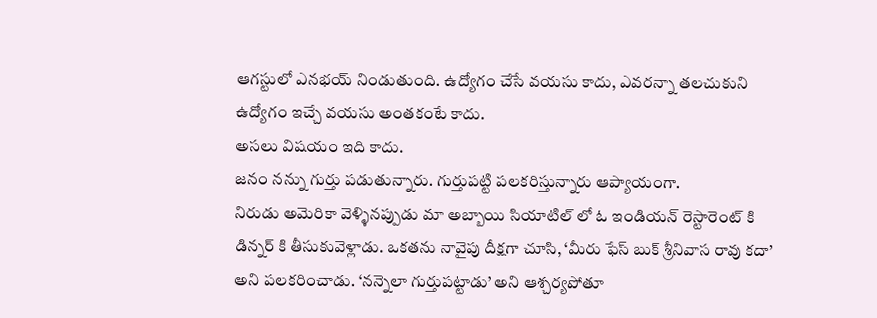ఆగస్టులో ఎనభయ్ నిండుతుంది. ఉద్యోగం చేసే వయసు కాదు, ఎవరన్నా తలచుకుని ఉద్యోగం ఇచ్చే వయసు అంతకంటే కాదు.
అసలు విషయం ఇది కాదు.
జనం నన్ను గుర్తు పడుతున్నారు. గుర్తుపట్టి పలకరిస్తున్నారు ఆప్యాయంగా.
నిరుడు అమెరికా వెళ్ళినప్పుడు మా అబ్బాయి సియాటిల్ లో ఓ ఇండియన్ రెస్టారెంట్ కి డిన్నర్ కి తీసుకువెళ్లాడు. ఒకతను నావైపు దీక్షగా చూసి, ‘మీరు ఫేస్ బుక్ శ్రీనివాస రావు కదా’ అని పలకరించాడు. ‘నన్నెలా గుర్తుపట్టాడు’ అని ఆశ్చర్యపోతూ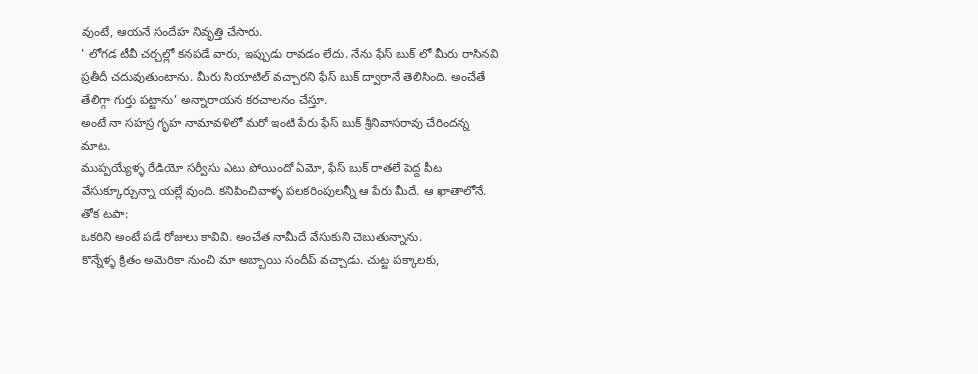వుంటే, ఆయనే సందేహ నివృత్తి చేసారు.
' లోగడ టీవీ చర్చల్లో కనపడే వారు, ఇప్పుడు రావడం లేదు. నేను ఫేస్ బుక్ లో మీరు రాసినవి ప్రతీదీ చదువుతుంటాను. మీరు సియాటిల్ వచ్చారని ఫేస్ బుక్ ద్వారానే తెలిసింది. అంచేతే తేలిగ్గా గుర్తు పట్టాను’ అన్నారాయన కరచాలనం చేస్తూ.
అంటే నా సహస్ర గృహ నామావళిలో మరో ఇంటి పేరు ఫేస్ బుక్ శ్రీనివాసరావు చేరిందన్న మాట.
ముప్పయ్యేళ్ళ రేడియో సర్వీసు ఎటు పోయిందో ఏమో, ఫేస్ బుక్ రాతలే పెద్ద పీట వేసుక్కూర్చున్నా యల్లే వుంది. కనిపించివాళ్ళ పలకరింపులన్నీ ఆ పేరు మీదే. ఆ ఖాతాలోనే.
తోక టపా:
ఒకరిని అంటే పడే రోజులు కావివి. అంచేత నామీదే వేసుకుని చెబుతున్నాను.
కొన్నేళ్ళ క్రితం అమెరికా నుంచి మా అబ్బాయి సందీప్ వచ్చాడు. చుట్ట పక్కాలకు,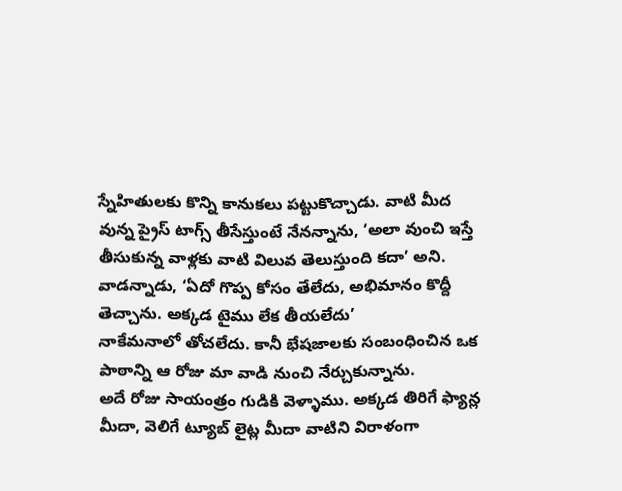స్నేహితులకు కొన్ని కానుకలు పట్టుకొచ్చాడు. వాటి మీద వున్న ప్రైస్ టాగ్స్ తీసేస్తుంటే నేనన్నాను, ‘అలా వుంచి ఇస్తే తీసుకున్న వాళ్లకు వాటి విలువ తెలుస్తుంది కదా’ అని. వాడన్నాడు, ‘ఏదో గొప్ప కోసం తేలేదు, అభిమానం కొద్దీ తెచ్చాను. అక్కడ టైము లేక తీయలేదు’
నాకేమనాలో తోచలేదు. కానీ భేషజాలకు సంబంధించిన ఒక పాఠాన్ని ఆ రోజు మా వాడి నుంచి నేర్చుకున్నాను.
అదే రోజు సాయంత్రం గుడికి వెళ్ళాము. అక్కడ తిరిగే ఫ్యాన్ల మీదా, వెలిగే ట్యూబ్ లైట్ల మీదా వాటిని విరాళంగా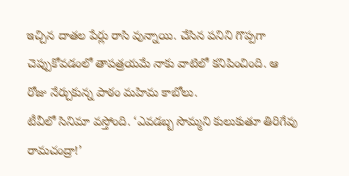ఇచ్చిన దాతల పేర్లు రాసి వున్నాయి. చేసిన పనిని గొప్పగా చెప్పుకోవడంలో తాపత్రయమే నాకు వాటిలో కనిపించింది. ఆ రోజు నేర్చుకున్న పాఠం మహిమ కాబోలు.
టీవీలో సినిమా వస్తోంది. ‘ఎవడబ్బ సొమ్మని కులుకుతూ తిరిగేవు రామచంద్రా!’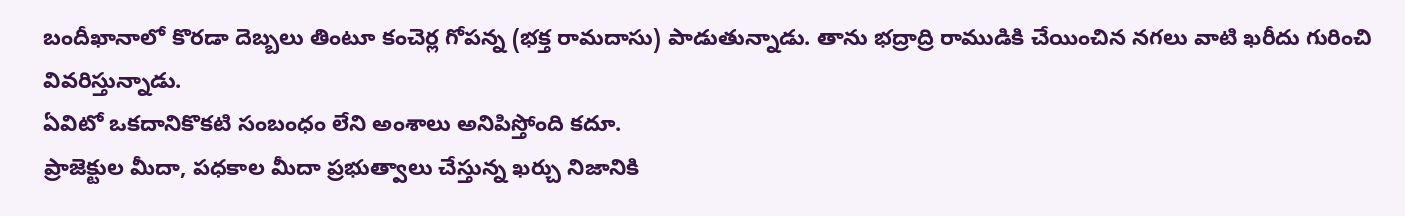బందీఖానాలో కొరడా దెబ్బలు తింటూ కంచెర్ల గోపన్న (భక్త రామదాసు) పాడుతున్నాడు. తాను భద్రాద్రి రాముడికి చేయించిన నగలు వాటి ఖరీదు గురించి వివరిస్తున్నాడు.
ఏవిటో ఒకదానికొకటి సంబంధం లేని అంశాలు అనిపిస్తోంది కదూ.
ప్రాజెక్టుల మీదా, పధకాల మీదా ప్రభుత్వాలు చేస్తున్న ఖర్చు నిజానికి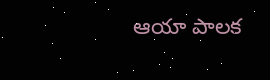ఆయా పాలక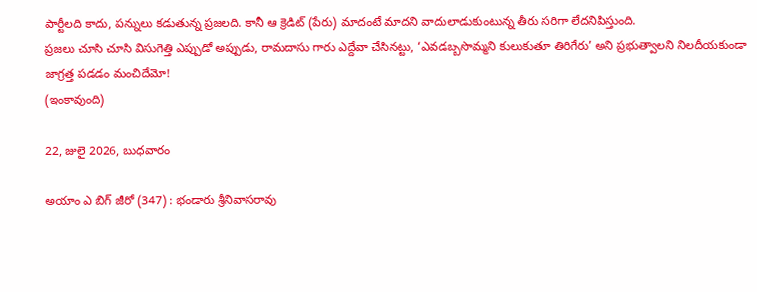పార్టీలది కాదు, పన్నులు కడుతున్న ప్రజలది. కానీ ఆ క్రెడిట్ (పేరు) మాదంటే మాదని వాదులాడుకుంటున్న తీరు సరిగా లేదనిపిస్తుంది.
ప్రజలు చూసి చూసి విసుగెత్తి ఎప్పుడో అప్పుడు, రామదాసు గారు ఎద్దేవా చేసినట్టు, ‘ఎవడబ్బసొమ్మని కులుకుతూ తిరిగేరు’ అని ప్రభుత్వాలని నిలదీయకుండా జాగ్రత్త పడడం మంచిదేమో!
(ఇంకావుంది)

22, జులై 2026, బుధవారం

అయాం ఎ బిగ్ జీరో (347) : భండారు శ్రీనివాసరావు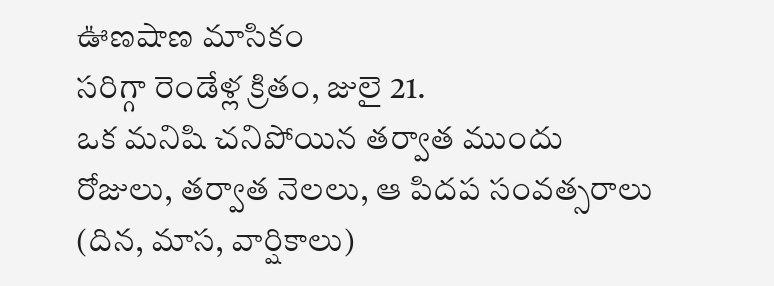ఊణషాణ మాసికం
సరిగ్గా రెండేళ్ల క్రితం, జులై 21.
ఒక మనిషి చనిపోయిన తర్వాత ముందు రోజులు, తర్వాత నెలలు, ఆ పిదప సంవత్సరాలు (దిన, మాస, వార్షికాలు)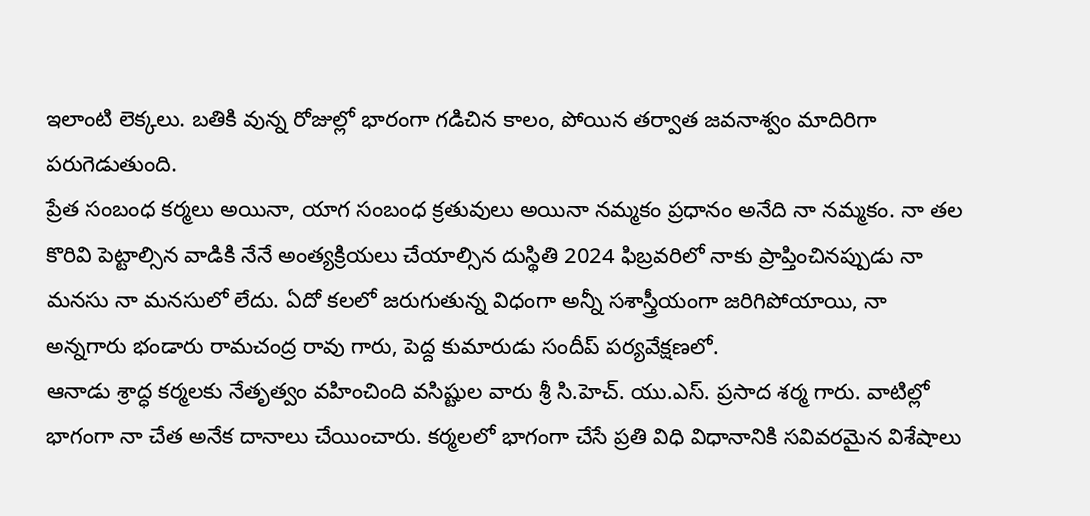ఇలాంటి లెక్కలు. బతికి వున్న రోజుల్లో భారంగా గడిచిన కాలం, పోయిన తర్వాత జవనాశ్వం మాదిరిగా పరుగెడుతుంది.
ప్రేత సంబంధ కర్మలు అయినా, యాగ సంబంధ క్రతువులు అయినా నమ్మకం ప్రధానం అనేది నా నమ్మకం. నా తల కొరివి పెట్టాల్సిన వాడికి నేనే అంత్యక్రియలు చేయాల్సిన దుస్థితి 2024 ఫిబ్రవరిలో నాకు ప్రాప్తించినప్పుడు నా మనసు నా మనసులో లేదు. ఏదో కలలో జరుగుతున్న విధంగా అన్నీ సశాస్త్రీయంగా జరిగిపోయాయి, నా అన్నగారు భండారు రామచంద్ర రావు గారు, పెద్ద కుమారుడు సందీప్ పర్యవేక్షణలో.
ఆనాడు శ్రాద్ధ కర్మలకు నేతృత్వం వహించింది వసిష్టుల వారు శ్రీ సి.హెచ్. యు.ఎస్. ప్రసాద శర్మ గారు. వాటిల్లో భాగంగా నా చేత అనేక దానాలు చేయించారు. కర్మలలో భాగంగా చేసే ప్రతి విధి విధానానికి సవివరమైన విశేషాలు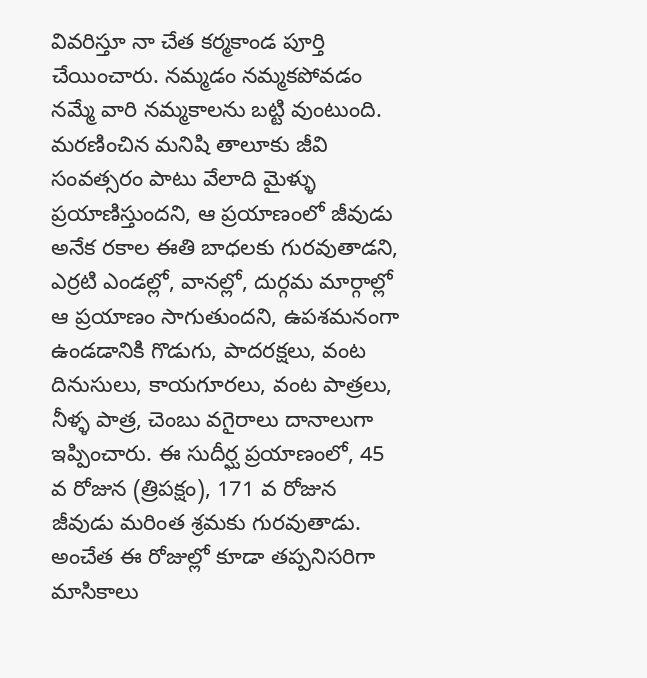వివరిస్తూ నా చేత కర్మకాండ పూర్తి చేయించారు. నమ్మడం నమ్మకపోవడం నమ్మే వారి నమ్మకాలను బట్టి వుంటుంది.
మరణించిన మనిషి తాలూకు జీవి సంవత్సరం పాటు వేలాది మైళ్ళు ప్రయాణిస్తుందని, ఆ ప్రయాణంలో జీవుడు అనేక రకాల ఈతి బాధలకు గురవుతాడని, ఎర్రటి ఎండల్లో, వానల్లో, దుర్గమ మార్గాల్లో ఆ ప్రయాణం సాగుతుందని, ఉపశమనంగా ఉండడానికి గొడుగు, పాదరక్షలు, వంట దినుసులు, కాయగూరలు, వంట పాత్రలు, నీళ్ళ పాత్ర, చెంబు వగైరాలు దానాలుగా ఇప్పించారు. ఈ సుదీర్ఘ ప్రయాణంలో, 45 వ రోజున (త్రిపక్షం), 171 వ రోజున జీవుడు మరింత శ్రమకు గురవుతాడు. అంచేత ఈ రోజుల్లో కూడా తప్పనిసరిగా మాసికాలు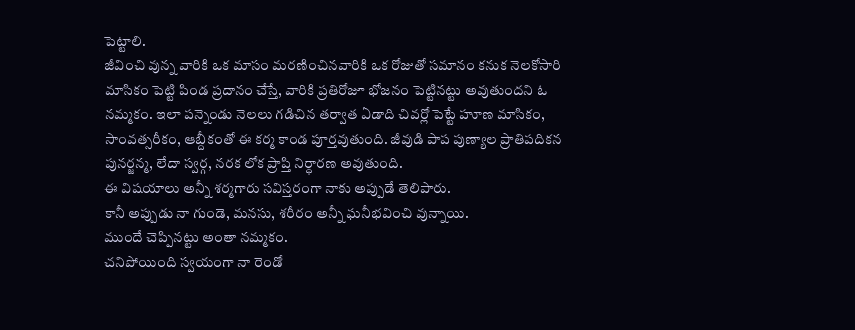పెట్టాలి.
జీవించి వున్న వారికి ఒక మాసం మరణించినవారికి ఒక రోజుతో సమానం కనుక నెలకోసారి మాసికం పెట్టి పిండ ప్రదానం చేస్తే, వారికి ప్రతిరోజూ భోజనం పెట్టినట్టు అవుతుందని ఓ నమ్మకం. ఇలా పన్నెండు నెలలు గడిచిన తర్వాత ఏడాది చివర్లో పెట్టే హూణ మాసికం, సాంవత్సరీకం, ఆబ్దీకంతో ఈ కర్మ కాండ పూర్తవుతుంది. జీవుడి పాప పుణ్యాల ప్రాతిపదికన పునర్జన్మ, లేదా స్వర్గ, నరక లోక ప్రాప్తి నిర్ధారణ అవుతుంది.
ఈ విషయాలు అన్నీ శర్మగారు సవిస్తరంగా నాకు అప్పుడే తెలిపారు.
కానీ అప్పుడు నా గుండె, మనసు, శరీరం అన్నీ ఘనీభవించి వున్నాయి.
ముందే చెప్పినట్టు అంతా నమ్మకం.
చనిపోయింది స్వయంగా నా రెండో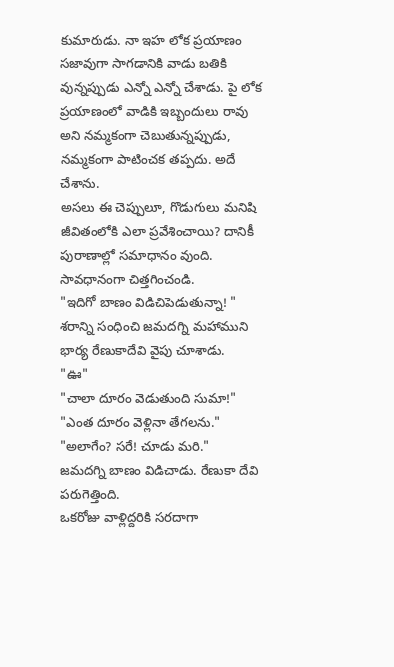కుమారుడు. నా ఇహ లోక ప్రయాణం సజావుగా సాగడానికి వాడు బతికి వున్నప్పుడు ఎన్నో ఎన్నో చేశాడు. పై లోక ప్రయాణంలో వాడికి ఇబ్బందులు రావు అని నమ్మకంగా చెబుతున్నప్పుడు, నమ్మకంగా పాటించక తప్పదు. అదే చేశాను.
అసలు ఈ చెప్పులూ, గొడుగులు మనిషి జీవితంలోకి ఎలా ప్రవేశించాయి? దానికీ పురాణాల్లో సమాధానం వుంది. సావధానంగా చిత్తగించండి.
"ఇదిగో బాణం విడిచిపెడుతున్నా! " శరాన్ని సంధించి జమదగ్ని మహాముని భార్య రేణుకాదేవి వైపు చూశాడు.
"ఊ"
"చాలా దూరం వెడుతుంది సుమా!"
"ఎంత దూరం వెళ్లినా తేగలను."
"అలాగేం? సరే! చూడు మరి."
జమదగ్ని బాణం విడిచాడు. రేణుకా దేవి పరుగెత్తింది.
ఒకరోజు వాళ్లిద్దరికి సరదాగా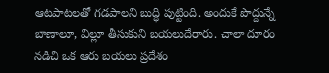ఆటపాటలతో గడపాలని బుద్ధి పుట్టింది. అందుకే పొద్దున్నే బాణాలూ, విల్లూ తీసుకుని బయలుదేరారు. చాలా దూరం నడిచి ఒక ఆరు బయలు ప్రదేశం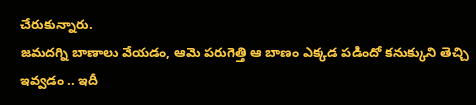చేరుకున్నారు.
జమదగ్ని బాణాలు వేయడం, ఆమె పరుగెత్తి ఆ బాణం ఎక్కడ పడిందో కనుక్కుని తెచ్చి ఇవ్వడం .. ఇదీ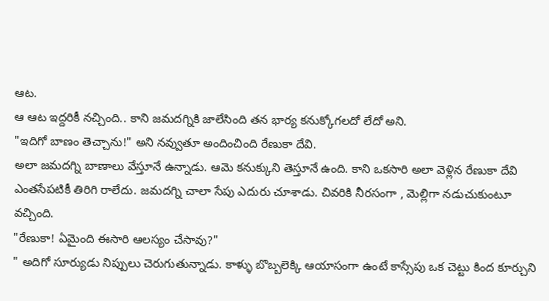ఆట.
ఆ ఆట ఇద్దరికీ నచ్చింది.. కాని జమదగ్నికి జాలేసింది తన భార్య కనుక్కోగలదో లేదో అని.
"ఇదిగో బాణం తెచ్చాను!" అని నవ్వుతూ అందించింది రేణుకా దేవి.
అలా జమదగ్ని బాణాలు వేస్తూనే ఉన్నాడు. ఆమె కనుక్కుని తెస్తూనే ఉంది. కాని ఒకసారి అలా వెళ్లిన రేణుకా దేవి ఎంతసేపటికీ తిరిగి రాలేదు. జమదగ్ని చాలా సేపు ఎదురు చూశాడు. చివరికి నీరసంగా , మెల్లిగా నడుచుకుంటూ వచ్చింది.
"రేణుకా! ఏమైంది ఈసారి ఆలస్యం చేసావు?"
" అదిగో సూర్యుడు నిప్పులు చెరుగుతున్నాడు. కాళ్ళు బొబ్బలెక్కి ఆయాసంగా ఉంటే కాస్సేపు ఒక చెట్టు కింద కూర్చుని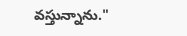వస్తున్నాను."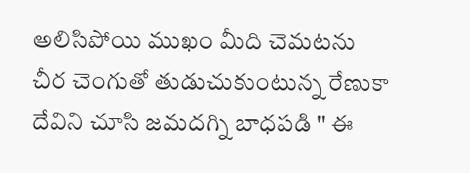అలిసిపోయి ముఖం మీది చెమటను చీర చెంగుతో తుడుచుకుంటున్న రేణుకా దేవిని చూసి జమదగ్ని బాధపడి " ఈ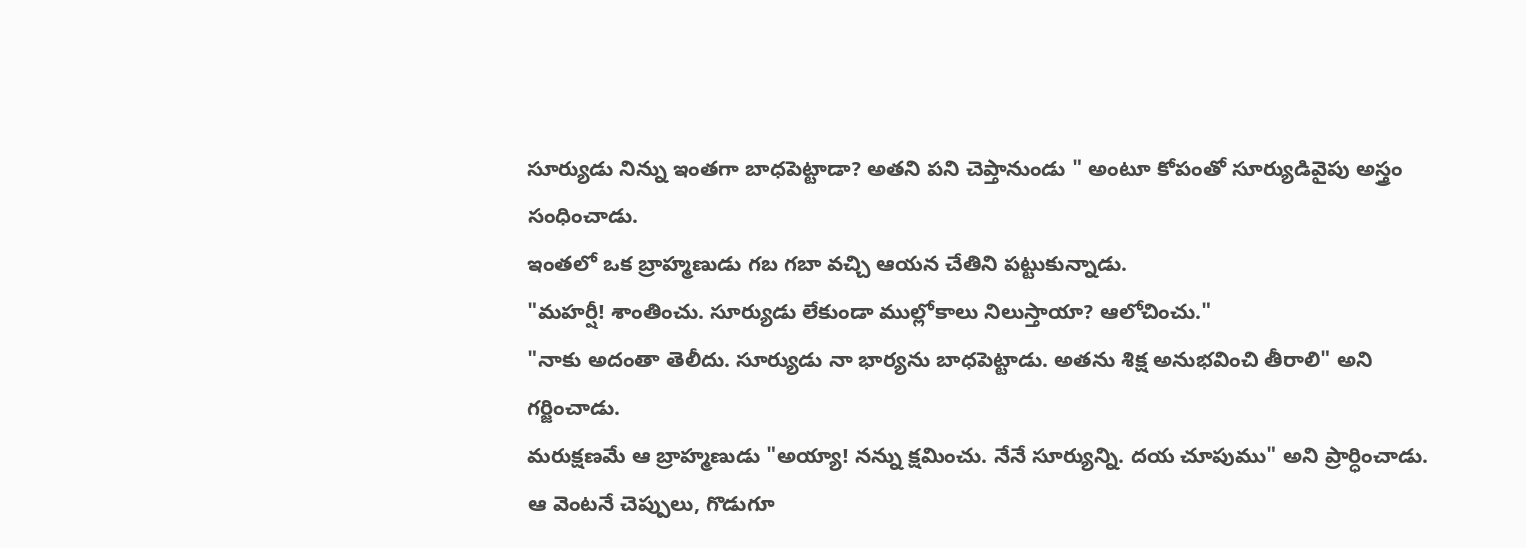సూర్యుడు నిన్ను ఇంతగా బాధపెట్టాడా? అతని పని చెప్తానుండు " అంటూ కోపంతో సూర్యుడివైపు అస్త్రం సంధించాడు.
ఇంతలో ఒక బ్రాహ్మణుడు గబ గబా వచ్చి ఆయన చేతిని పట్టుకున్నాడు.
"మహర్షీ! శాంతించు. సూర్యుడు లేకుండా ముల్లోకాలు నిలుస్తాయా? ఆలోచించు."
"నాకు అదంతా తెలీదు. సూర్యుడు నా భార్యను బాధపెట్టాడు. అతను శిక్ష అనుభవించి తీరాలి" అని గర్జించాడు.
మరుక్షణమే ఆ బ్రాహ్మణుడు "అయ్యా! నన్ను క్షమించు. నేనే సూర్యున్ని. దయ చూపుము" అని ప్రార్ధించాడు.
ఆ వెంటనే చెప్పులు, గొడుగూ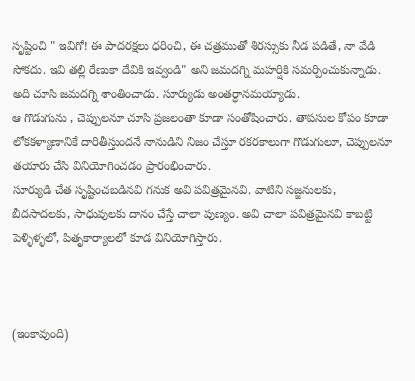సృష్టించి " ఇవిగో! ఈ పాదరక్షలు ధరించి, ఈ చత్రముతో శిరస్సుకు నీడ పడితే, నా వేడి సోకదు. ఇవి తల్లి రేణుకా దేవికి ఇవ్వండి" అని జమదగ్ని మహర్షికి సమర్పించుకున్నాడు.
అది చూసి జమదగ్ని శాంతించాడు. సూర్యుడు అంతర్ధానమయ్యాడు.
ఆ గొడుగును , చెప్పులనూ చూసి ప్రజలంతా కూడా సంతోషించారు. తాపసుల కోపం కూడా లోకకళ్యాణానికే దారితీస్తుందనే నానుడిని నిజం చేస్తూ రకరకాలుగా గొడుగులూ, చెప్పులనూ తయారు చేసి వినియోగించడం ప్రారంభించారు.
సూర్యుడి చేత సృష్టించబడినవి గనుక అవి పవిత్రమైనవి. వాటిని సజ్జనులకు, బీదసాదలకు, సాధువులకు దానం చేస్తే చాలా పుణ్యం. అవి చాలా పవిత్రమైనవి కాబట్టి పెళ్ళిళ్ళలో, పితృకార్యాలలో కూడ వినియోగిస్తారు.



(ఇంకావుంది)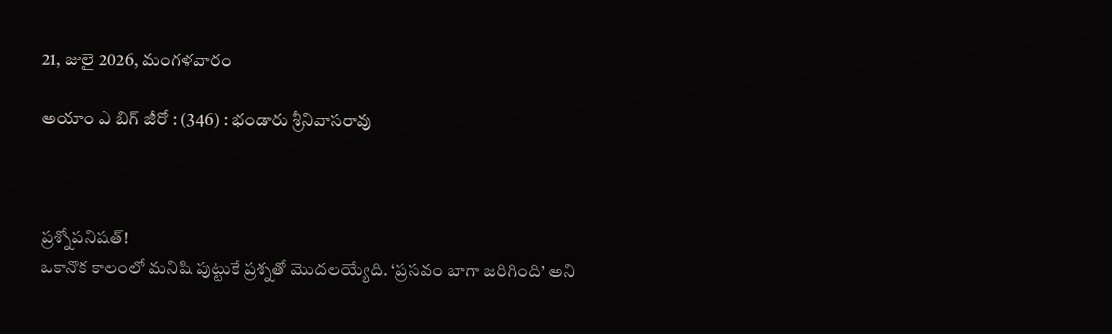21, జులై 2026, మంగళవారం

అయాం ఎ బిగ్ జీరో : (346) : భండారు శ్రీనివాసరావు



ప్రశ్నోపనిషత్!
ఒకానొక కాలంలో మనిషి పుట్టుకే ప్రశ్నతో మొదలయ్యేది. ‘ప్రసవం బాగా జరిగింది’ అని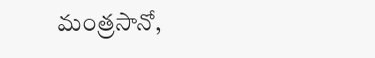మంత్రసానో,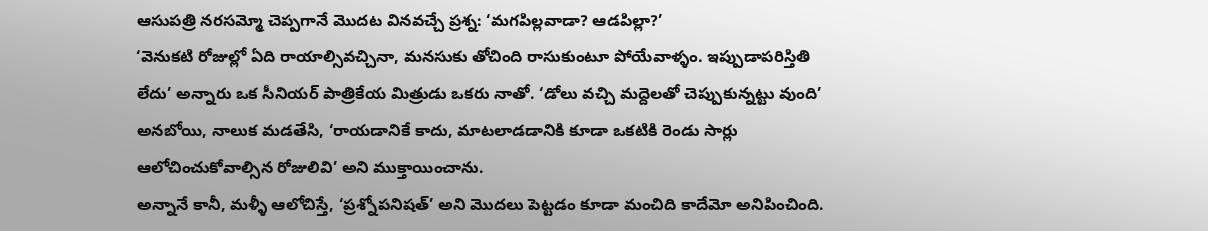ఆసుపత్రి నరసమ్మో చెప్పగానే మొదట వినవచ్చే ప్రశ్న: ‘మగపిల్లవాడా? ఆడపిల్లా?’
‘వెనుకటి రోజుల్లో ఏది రాయాల్సివచ్చినా, మనసుకు తోచింది రాసుకుంటూ పోయేవాళ్ళం. ఇప్పుడాపరిస్తితి లేదు’ అన్నారు ఒక సీనియర్ పాత్రికేయ మిత్రుడు ఒకరు నాతో. ‘డోలు వచ్చి మద్దెలతో చెప్పుకున్నట్టు వుంది’ అనబోయి, నాలుక మడతేసి, ‘రాయడానికే కాదు, మాటలాడడానికి కూడా ఒకటికి రెండు సార్లు ఆలోచించుకోవాల్సిన రోజులివి’ అని ముక్తాయించాను.
అన్నానే కానీ, మళ్ళీ ఆలోచిస్తే, ‘ప్రశ్నోపనిషత్’ అని మొదలు పెట్టడం కూడా మంచిది కాదేమో అనిపించింది.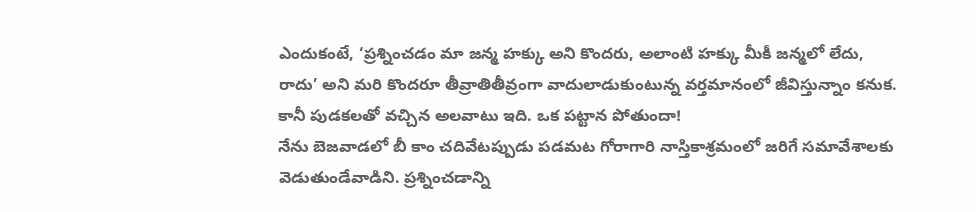ఎందుకంటే, ‘ప్రశ్నించడం మా జన్మ హక్కు అని కొందరు, అలాంటి హక్కు మీకీ జన్మలో లేదు, రాదు’ అని మరి కొందరూ తీవ్రాతితీవ్రంగా వాదులాడుకుంటున్న వర్తమానంలో జీవిస్తున్నాం కనుక. కానీ పుడకలతో వచ్చిన అలవాటు ఇది. ఒక పట్టాన పోతుందా!
నేను బెజవాడలో బీ కాం చదివేటప్పుడు పడమట గోరాగారి నాస్తికాశ్రమంలో జరిగే సమావేశాలకు వెడుతుండేవాడిని. ప్రశ్నించడాన్ని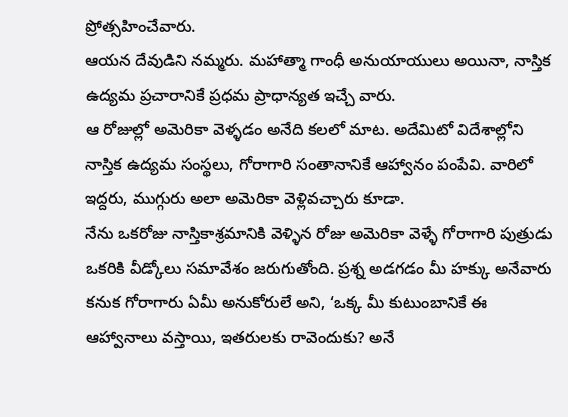ప్రోత్సహించేవారు.
ఆయన దేవుడిని నమ్మరు. మహాత్మా గాంధీ అనుయాయులు అయినా, నాస్తిక ఉద్యమ ప్రచారానికే ప్రధమ ప్రాధాన్యత ఇచ్చే వారు.
ఆ రోజుల్లో అమెరికా వెళ్ళడం అనేది కలలో మాట. అదేమిటో విదేశాల్లోని నాస్తిక ఉద్యమ సంస్థలు, గోరాగారి సంతానానికే ఆహ్వానం పంపేవి. వారిలో ఇద్దరు, ముగ్గురు అలా అమెరికా వెళ్లివచ్చారు కూడా.
నేను ఒకరోజు నాస్తికాశ్రమానికి వెళ్ళిన రోజు అమెరికా వెళ్ళే గోరాగారి పుత్రుడు ఒకరికి వీడ్కోలు సమావేశం జరుగుతోంది. ప్రశ్న అడగడం మీ హక్కు అనేవారు కనుక గోరాగారు ఏమీ అనుకోరులే అని, ‘ఒక్క మీ కుటుంబానికే ఈ ఆహ్వానాలు వస్తాయి, ఇతరులకు రావెందుకు? అనే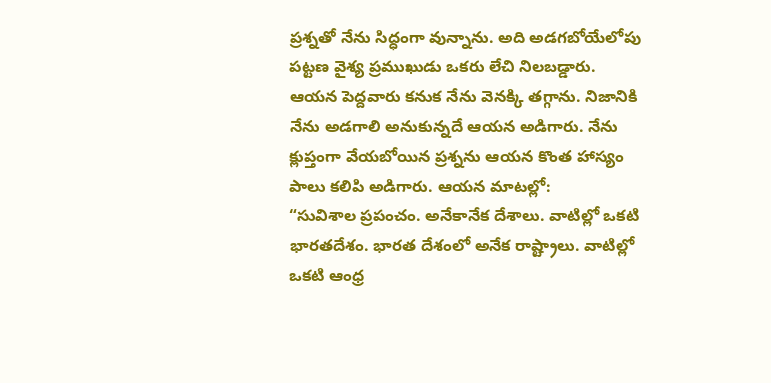ప్రశ్నతో నేను సిద్ధంగా వున్నాను. అది అడగబోయేలోపు పట్టణ వైశ్య ప్రముఖుడు ఒకరు లేచి నిలబడ్డారు. ఆయన పెద్దవారు కనుక నేను వెనక్కి తగ్గాను. నిజానికి నేను అడగాలి అనుకున్నదే ఆయన అడిగారు. నేను క్లుప్తంగా వేయబోయిన ప్రశ్నను ఆయన కొంత హాస్యం పాలు కలిపి అడిగారు. ఆయన మాటల్లో:
“సువిశాల ప్రపంచం. అనేకానేక దేశాలు. వాటిల్లో ఒకటి భారతదేశం. భారత దేశంలో అనేక రాష్ట్రాలు. వాటిల్లో ఒకటి ఆంధ్ర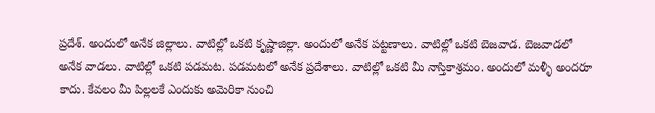ప్రదేశ్. అందులో అనేక జిల్లాలు. వాటిల్లో ఒకటి కృష్ణాజిల్లా. అందులో అనేక పట్టణాలు. వాటిల్లో ఒకటి బెజవాడ. బెజవాడలో అనేక వాడలు. వాటిల్లో ఒకటి పడమట. పడమటలో అనేక ప్రదేశాలు. వాటిల్లో ఒకటి మీ నాస్తికాశ్రమం. అందులో మళ్ళీ అందరూ కాదు. కేవలం మీ పిల్లలకే ఎందుకు అమెరికా నుంచి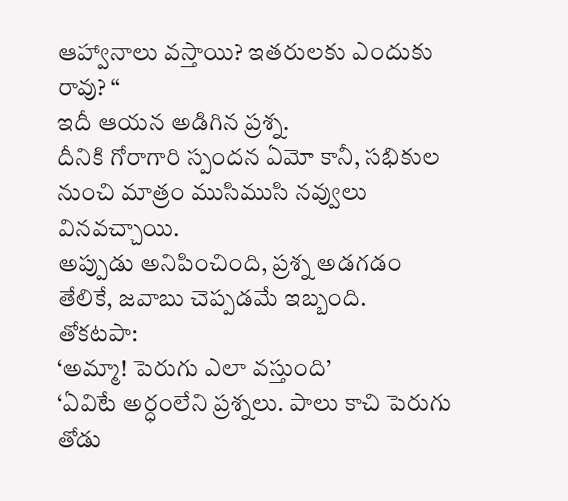ఆహ్వానాలు వస్తాయి? ఇతరులకు ఎందుకు రావు? “
ఇదీ ఆయన అడిగిన ప్రశ్న.
దీనికి గోరాగారి స్పందన ఏమో కానీ, సభికుల నుంచి మాత్రం ముసిముసి నవ్వులు వినవచ్చాయి.
అప్పుడు అనిపించింది, ప్రశ్న అడగడం తేలికే, జవాబు చెప్పడమే ఇబ్బంది.
తోకటపా:
‘అమ్మా! పెరుగు ఎలా వస్తుంది’
‘ఏవిటే అర్ధంలేని ప్రశ్నలు. పాలు కాచి పెరుగు తోడు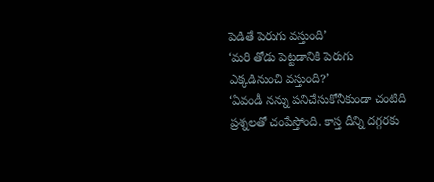పెడితే పెరుగు వస్తుంది’
‘మరి తోడు పెట్టడానికి పెరుగు ఎక్కడినుంచి వస్తుంది?’
‘ఏవండీ నన్ను పనిచేసుకోనీకుండా చంటిది ప్రశ్నలతో చంపేస్తోంది. కాస్త దీన్ని దగ్గరకు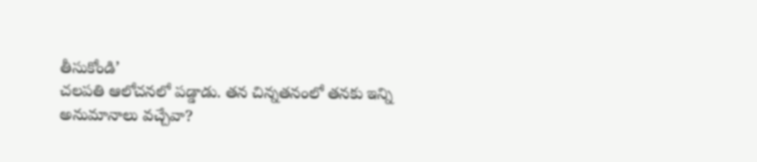తీసుకోండి’
చలపతి ఆలోచనలో పడ్డాడు. తన చిన్నతనంలో తనకు ఇన్ని అనుమానాలు వచ్చేవా?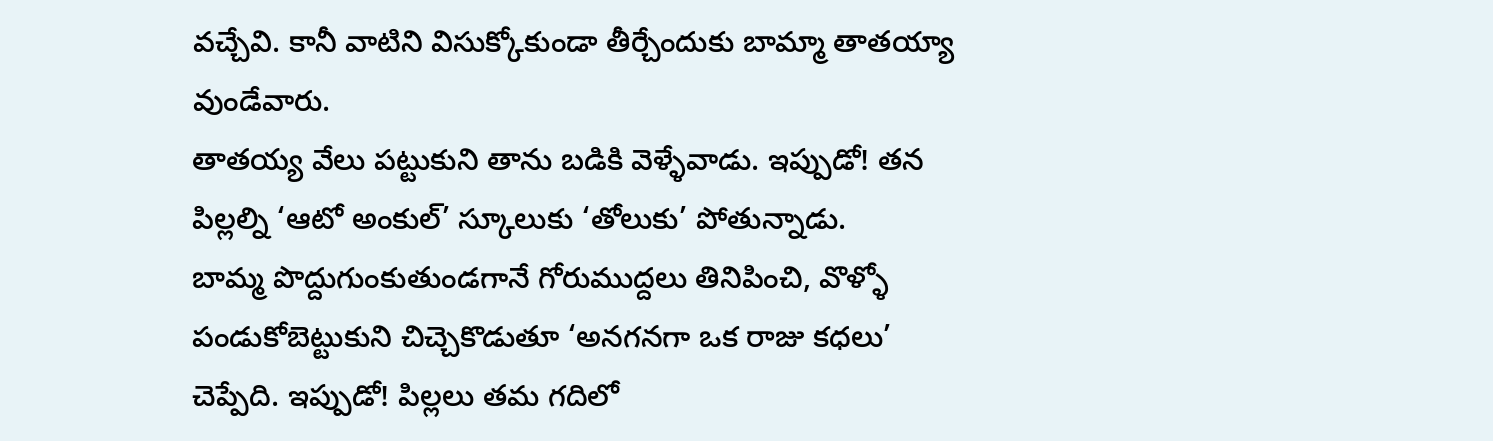వచ్చేవి. కానీ వాటిని విసుక్కోకుండా తీర్చేందుకు బామ్మా తాతయ్యా వుండేవారు.
తాతయ్య వేలు పట్టుకుని తాను బడికి వెళ్ళేవాడు. ఇప్పుడో! తన పిల్లల్ని ‘ఆటో అంకుల్’ స్కూలుకు ‘తోలుకు’ పోతున్నాడు.
బామ్మ పొద్దుగుంకుతుండగానే గోరుముద్దలు తినిపించి, వొళ్ళో పండుకోబెట్టుకుని చిచ్చెకొడుతూ ‘అనగనగా ఒక రాజు కధలు’ చెప్పేది. ఇప్పుడో! పిల్లలు తమ గదిలో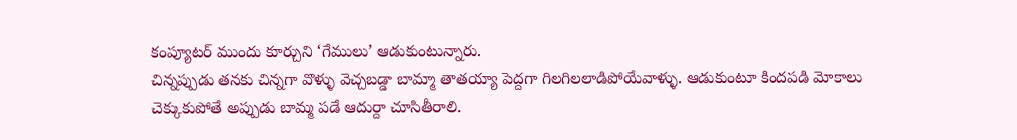కంప్యూటర్ ముందు కూర్చుని ‘గేములు’ ఆడుకుంటున్నారు.
చిన్నప్పుడు తనకు చిన్నగా వొళ్ళు వెచ్చబడ్డా బామ్మా తాతయ్యా పెద్దగా గిలగిలలాడిపోయేవాళ్ళు. ఆడుకుంటూ కిందపడి మోకాలు చెక్కుకుపోతే అప్పుడు బామ్మ పడే ఆదుర్దా చూసితీరాలి.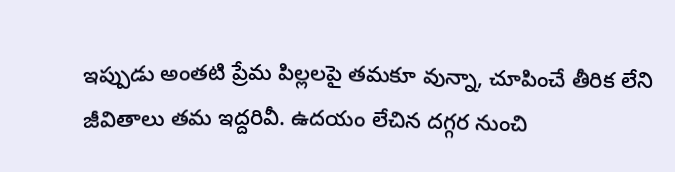ఇప్పుడు అంతటి ప్రేమ పిల్లలపై తమకూ వున్నా, చూపించే తీరిక లేని జీవితాలు తమ ఇద్దరివీ. ఉదయం లేచిన దగ్గర నుంచి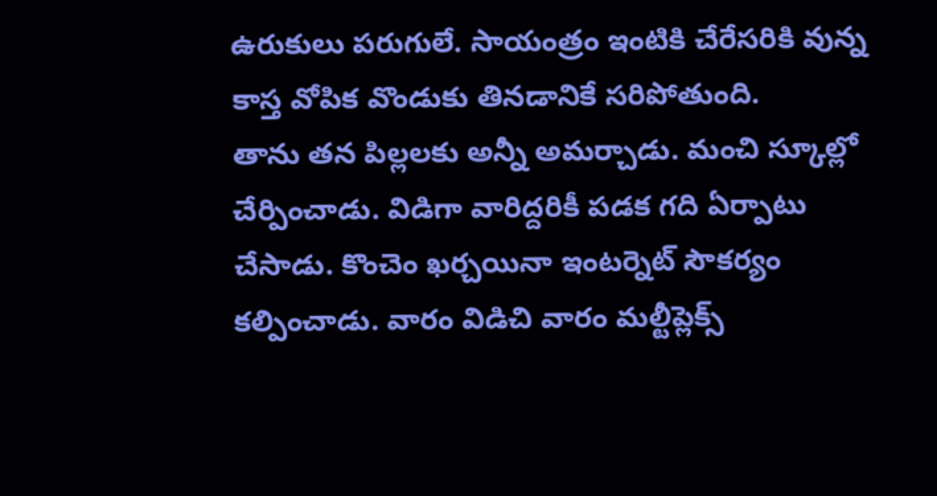ఉరుకులు పరుగులే. సాయంత్రం ఇంటికి చేరేసరికి వున్న కాస్త వోపిక వొండుకు తినడానికే సరిపోతుంది.
తాను తన పిల్లలకు అన్నీ అమర్చాడు. మంచి స్కూల్లో చేర్పించాడు. విడిగా వారిద్దరికీ పడక గది ఏర్పాటు చేసాడు. కొంచెం ఖర్చయినా ఇంటర్నెట్ సౌకర్యం కల్పించాడు. వారం విడిచి వారం మల్టీప్లెక్స్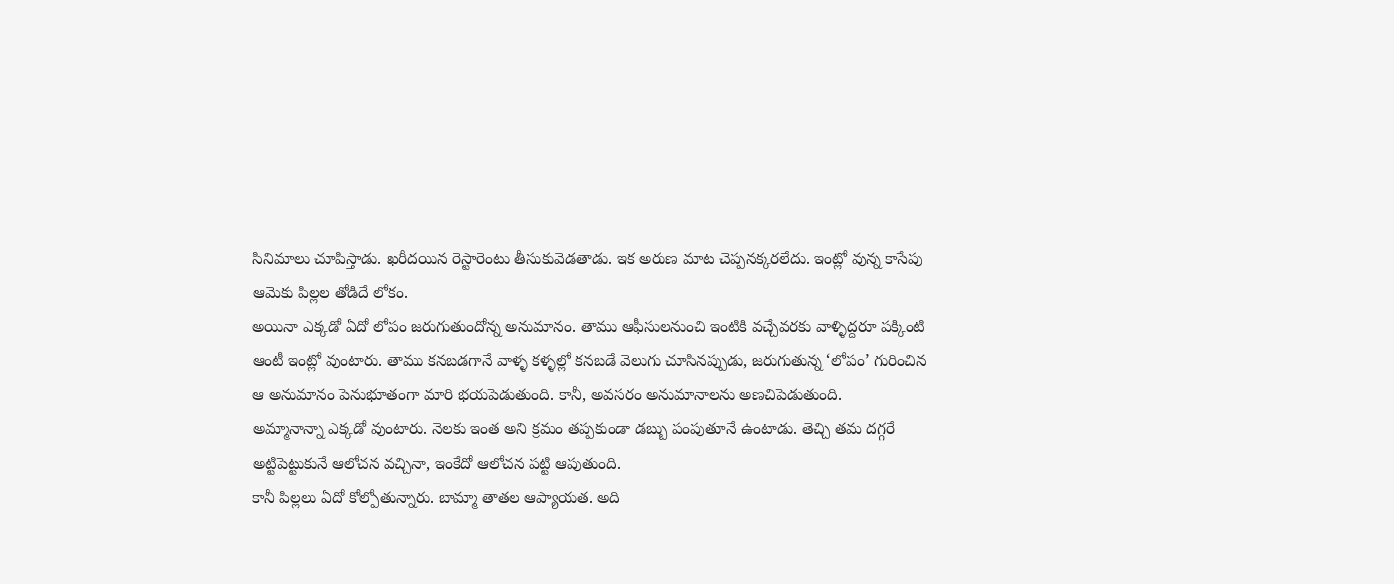సినిమాలు చూపిస్తాడు. ఖరీదయిన రెస్టారెంటు తీసుకువెడతాడు. ఇక అరుణ మాట చెప్పనక్కరలేదు. ఇంట్లో వున్న కాసేపు ఆమెకు పిల్లల తోడిదే లోకం.
అయినా ఎక్కడో ఏదో లోపం జరుగుతుందోన్న అనుమానం. తాము ఆఫీసులనుంచి ఇంటికి వచ్చేవరకు వాళ్ళిద్దరూ పక్కింటి ఆంటీ ఇంట్లో వుంటారు. తాము కనబడగానే వాళ్ళ కళ్ళల్లో కనబడే వెలుగు చూసినప్పుడు, జరుగుతున్న ‘లోపం’ గురించిన ఆ అనుమానం పెనుభూతంగా మారి భయపెడుతుంది. కానీ, అవసరం అనుమానాలను అణచిపెడుతుంది.
అమ్మానాన్నా ఎక్కడో వుంటారు. నెలకు ఇంత అని క్రమం తప్పకుండా డబ్బు పంపుతూనే ఉంటాడు. తెచ్చి తమ దగ్గరే అట్టిపెట్టుకునే ఆలోచన వచ్చినా, ఇంకేదో ఆలోచన పట్టి ఆపుతుంది.
కానీ పిల్లలు ఏదో కోల్పోతున్నారు. బామ్మా తాతల ఆప్యాయత. అది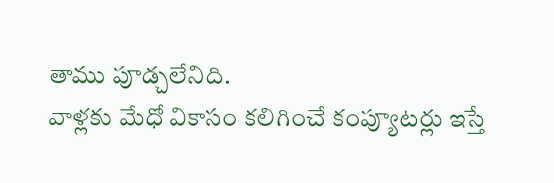తాము పూడ్చలేనిది.
వాళ్లకు మేధో వికాసం కలిగించే కంప్యూటర్లు ఇస్తే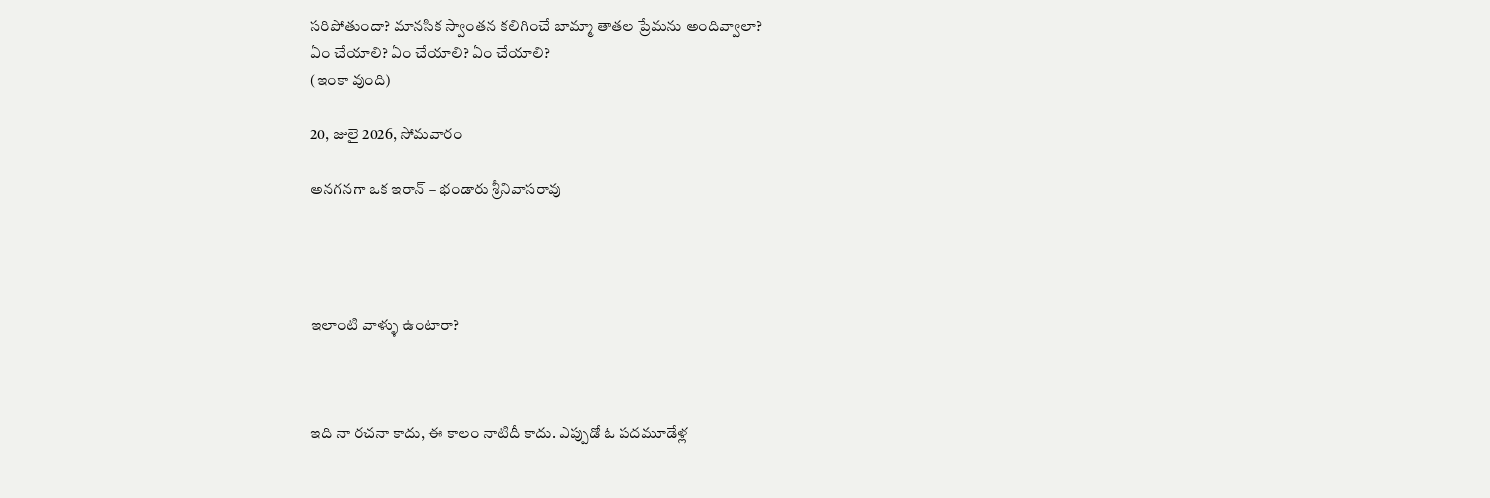సరిపోతుందా? మానసిక స్వాంతన కలిగించే బామ్మా తాతల ప్రేమను అందివ్వాలా?
ఏం చేయాలి? ఏం చేయాలి? ఏం చేయాలి?
(ఇంకా వుంది)

20, జులై 2026, సోమవారం

అనగనగా ఒక ఇరాన్ – భండారు శ్రీనివాసరావు




ఇలాంటి వాళ్ళు ఉంటారా?



ఇది నా రచనా కాదు, ఈ కాలం నాటిదీ కాదు. ఎప్పుడో ఓ పదమూడేళ్ల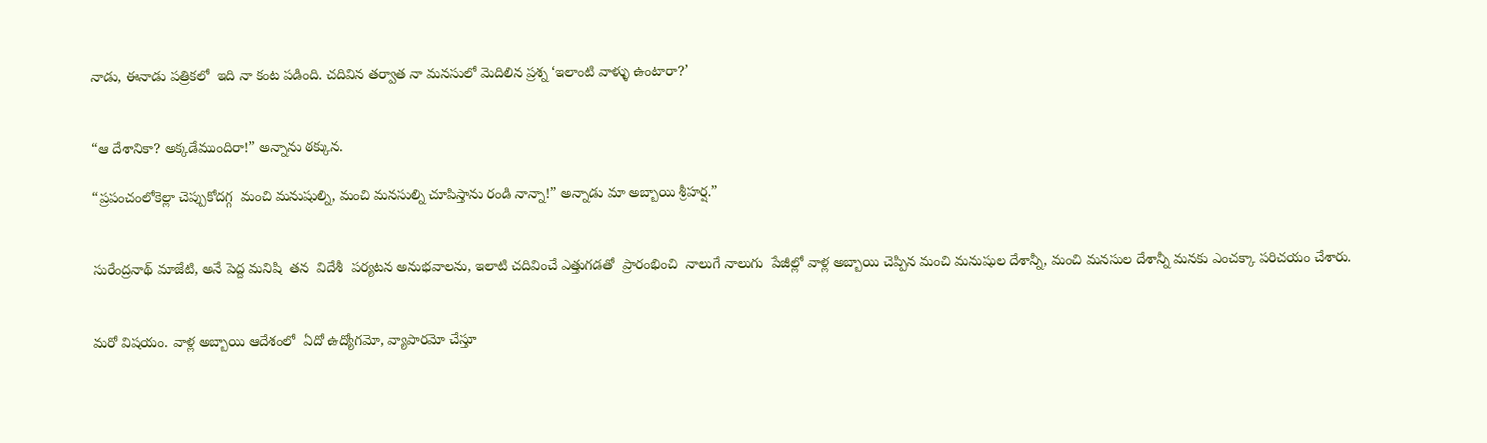నాడు, ఈనాడు పత్రికలో  ఇది నా కంట పడింది. చదివిన తర్వాత నా మనసులో మెదిలిన ప్రశ్న ‘ఇలాంటి వాళ్ళు ఉంటారా?’


“ఆ దేశానికా? అక్కడేముందిరా!” అన్నాను ఠక్కున.

“ప్రపంచంలోకెల్లా చెప్పుకోదగ్గ  మంచి మనుషుల్ని, మంచి మనసుల్ని చూపిస్తాను రండి నాన్నా!” అన్నాడు మా అబ్బాయి శ్రీహర్ష.”


సురేంద్రనాథ్ మాజేటి, అనే పెద్ద మనిషి  తన  విదేశీ  పర్యటన అనుభవాలను, ఇలాటి చదివించే ఎత్తుగడతో  ప్రారంభించి  నాలుగే నాలుగు  పేజీల్లో వాళ్ల అబ్బాయి చెప్పిన మంచి మనుషుల దేశాన్నీ, మంచి మనసుల దేశాన్నీ మనకు ఎంచక్కా పరిచయం చేశారు.


మరో విషయం. వాళ్ల అబ్బాయి ఆదేశంలో  ఏదో ఉద్యోగమో, వ్యాపారమో చేస్తూ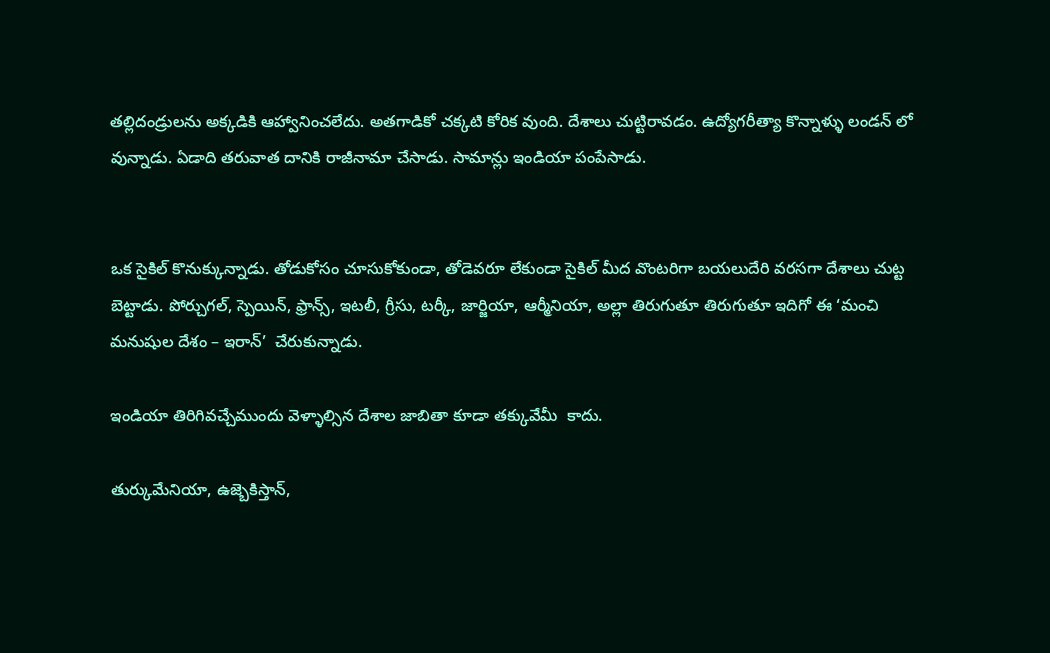తల్లిదండ్రులను అక్కడికి ఆహ్వానించలేదు. అతగాడికో చక్కటి కోరిక వుంది. దేశాలు చుట్టిరావడం. ఉద్యోగరీత్యా కొన్నాళ్ళు లండన్ లో వున్నాడు. ఏడాది తరువాత దానికి రాజీనామా చేసాడు. సామాన్లు ఇండియా పంపేసాడు.


ఒక సైకిల్ కొనుక్కున్నాడు. తోడుకోసం చూసుకోకుండా, తోడెవరూ లేకుండా సైకిల్ మీద వొంటరిగా బయలుదేరి వరసగా దేశాలు చుట్ట బెట్టాడు. పోర్చుగల్, స్పెయిన్, ఫ్రాన్స్, ఇటలీ, గ్రీసు, టర్కీ, జార్జియా, ఆర్మీనియా, అల్లా తిరుగుతూ తిరుగుతూ ఇదిగో ఈ ‘మంచి మనుషుల దేశం – ఇరాన్’  చేరుకున్నాడు.

ఇండియా తిరిగివచ్చేముందు వెళ్ళాల్సిన దేశాల జాబితా కూడా తక్కువేమీ  కాదు.

తుర్కుమేనియా, ఉజ్బెకిస్తాన్,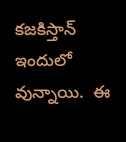కజకిస్తాన్ ఇందులో వున్నాయి.  ఈ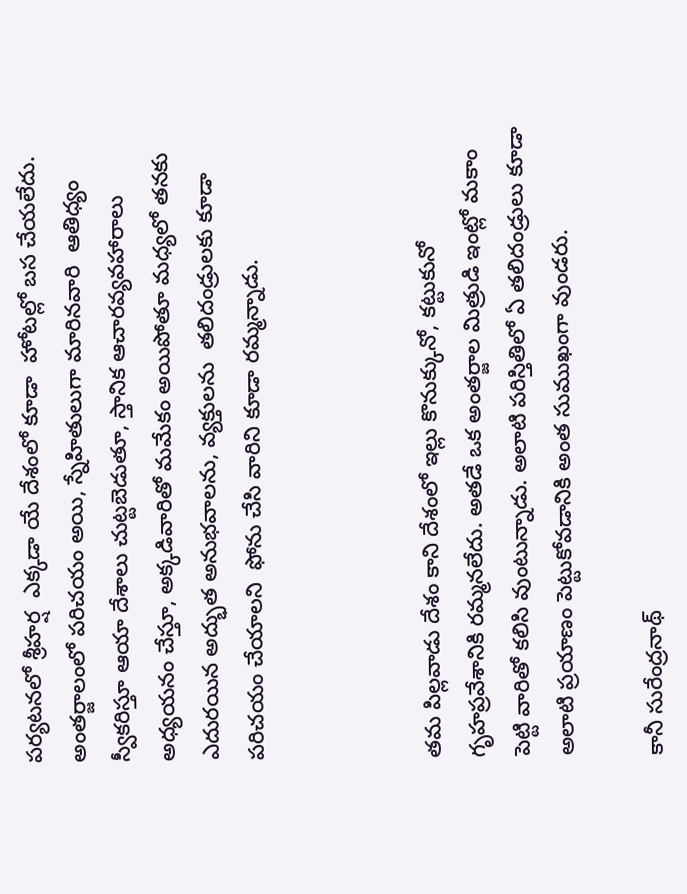పర్యటనలో శ్రీహర్ష  ఎక్కడా యే దేశంలో కూడా  హోటల్లో బస చేయలేదు. అంతర్జాలంలో పరిచయం అయి, స్నేహితులుగా మారినవారి  ఆతిధ్యం స్వీకరిస్తూ ఆయా దేశాలు చుట్టబెడుతూ, స్తానిక ఆచారవ్యవహారాలు అధ్యయనం చేస్తూ, అక్కడివారితో మమేకం అయిపోతూ మధ్యలో తనకు  ఎదురయిన అద్భుత అనుభవాలను, వ్యక్తులను  తలిదండ్రులకు కూడా పరిచయం చేయాలని  ఫోను చేసి వారిని కూడా రమ్మన్నాడు.



తమ పిల్లవాడు దేశం కాని దేశంలో ఇల్లు కొనుక్కునో, కట్టుకునో గృహప్రవేశానికి రమ్మనలేదు. అతడే ఒక అంతర్జాల మిత్రుడి ఇంట్లో మకాం పెట్టి వారితో కలిసి వుంటున్నాడు. అలాటి పరిస్తితిలో ఏ తలిదండ్రులు కూడా అలాటి ప్రయాణం పెట్టుకోవడానికి అంత సుముఖంగా వుండరు.

కానీ సురేంద్రనాథ్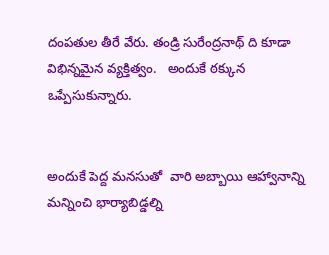దంపతుల తీరే వేరు. తండ్రి సురేంద్రనాథ్ ది కూడా విభిన్నమైన వ్యక్తిత్వం.   అందుకే ఠక్కున ఒప్పేసుకున్నారు.


అందుకే పెద్ద మనసుతో  వారి అబ్బాయి ఆహ్వానాన్ని మన్నించి భార్యాబిడ్డల్ని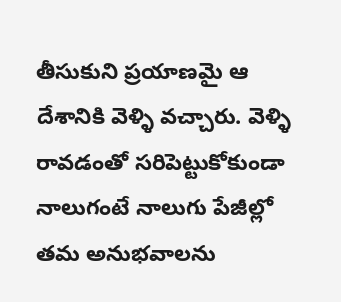తీసుకుని ప్రయాణమై ఆ దేశానికి వెళ్ళి వచ్చారు. వెళ్ళి రావడంతో సరిపెట్టుకోకుండా నాలుగంటే నాలుగు పేజీల్లో తమ అనుభవాలను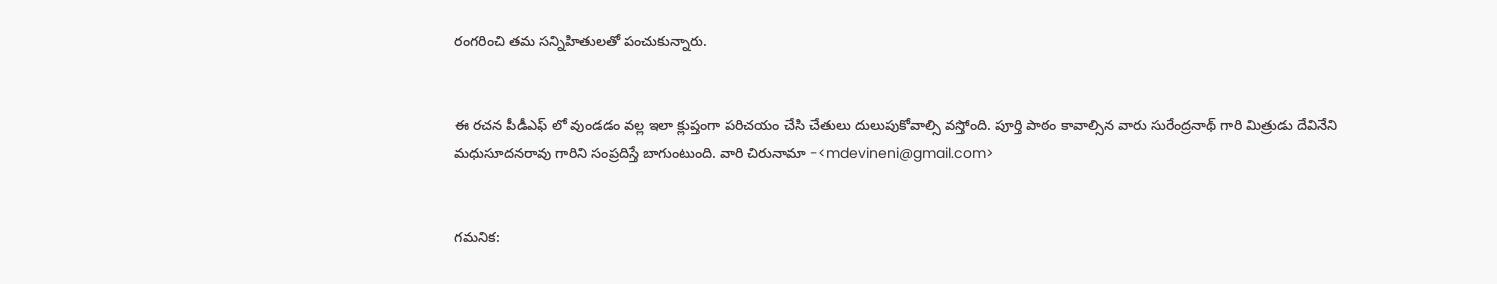రంగరించి తమ సన్నిహితులతో పంచుకున్నారు.


ఈ రచన పీడీఎఫ్ లో వుండడం వల్ల ఇలా క్లుప్తంగా పరిచయం చేసి చేతులు దులుపుకోవాల్సి వస్తోంది. పూర్తి పాఠం కావాల్సిన వారు సురేంద్రనాథ్ గారి మిత్రుడు దేవినేని మధుసూదనరావు గారిని సంప్రదిస్తే బాగుంటుంది. వారి చిరునామా -<mdevineni@gmail.com>


గమనిక: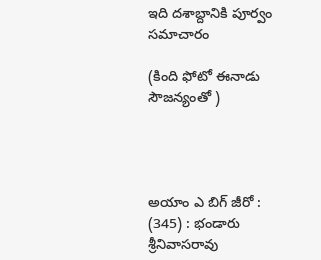ఇది దశాబ్దానికి పూర్వం సమాచారం

(కింది ఫోటో ఈనాడు సౌజన్యంతో )




అయాం ఎ బిగ్ జీరో : (345) : భండారు శ్రీనివాసరావు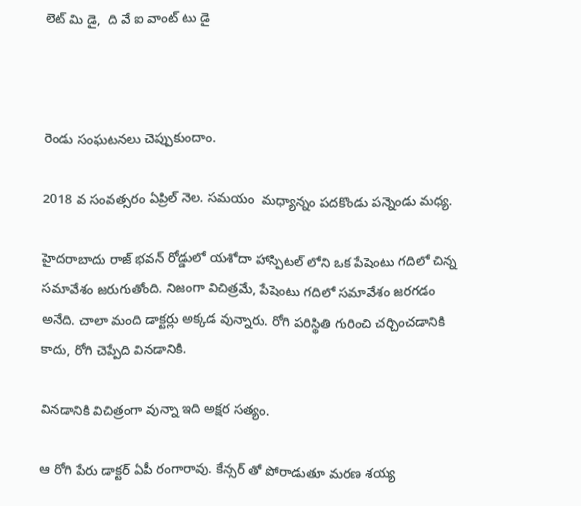లెట్ మి డై,  ది వే ఐ వాంట్ టు డై



రెండు సంఘటనలు చెప్పుకుందాం.

2018 వ సంవత్సరం ఏప్రిల్ నెల. సమయం  మధ్యాన్నం పదకొండు పన్నెండు మధ్య.

హైదరాబాదు రాజ్ భవన్ రోడ్డులో యశోదా హాస్పిటల్ లోని ఒక పేషెంటు గదిలో చిన్న సమావేశం జరుగుతోంది. నిజంగా విచిత్రమే, పేషెంటు గదిలో సమావేశం జరగడం అనేది. చాలా మంది డాక్టర్లు అక్కడ వున్నారు. రోగి పరిస్థితి గురించి చర్చించడానికి కాదు, రోగి చెప్పేది వినడానికి.

వినడానికి విచిత్రంగా వున్నా ఇది అక్షర సత్యం.

ఆ రోగి పేరు డాక్టర్ ఏపీ రంగారావు. కేన్సర్ తో పోరాడుతూ మరణ శయ్య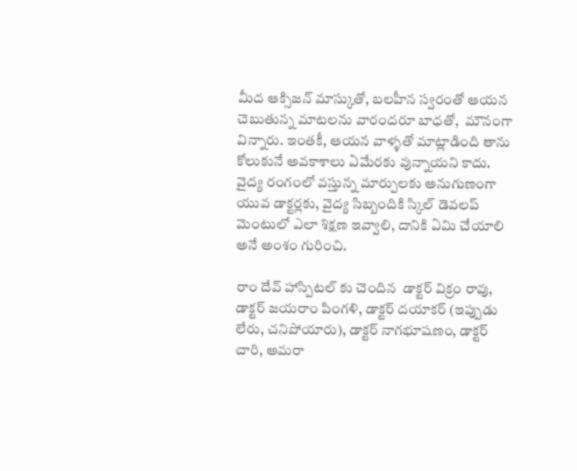మీద ఆక్సిజన్ మాస్కుతో, బలహీన స్వరంతో ఆయన చెబుతున్న మాటలను వారందరూ బాధతో,  మౌనంగా విన్నారు. ఇంతకీ, ఆయన వాళ్ళతో మాట్లాడింది తాను కోలుకునే అవకాశాలు ఏమేరకు వున్నాయని కాదు. వైద్య రంగంలో వస్తున్న మార్పులకు అనుగుణంగా యువ డాక్టర్లకు, వైద్య సిబ్బందికి స్కిల్ డెవలప్ మెంటులో ఎలా శిక్షణ ఇవ్వాలి, దానికి ఏమి చేయాలి అనే అంశం గురించి.

రాం దేవ్ హాస్పిటల్ కు చెందిన  డాక్టర్ విక్రం రావు, డాక్టర్ జయరాం పింగళి, డాక్టర్ దయాకర్ (ఇప్పుడు లేరు, చనిపోయారు), డాక్టర్ నాగభూషణం, డాక్టర్ చారి, అమరా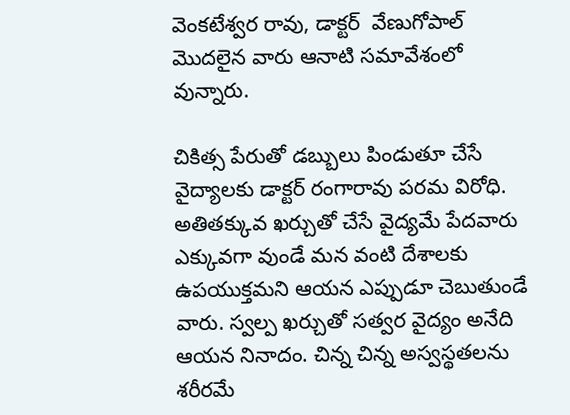వెంకటేశ్వర రావు, డాక్టర్  వేణుగోపాల్  మొదలైన వారు ఆనాటి సమావేశంలో వున్నారు.

చికిత్స పేరుతో డబ్బులు పిండుతూ చేసే వైద్యాలకు డాక్టర్ రంగారావు పరమ విరోధి. అతితక్కువ ఖర్చుతో చేసే వైద్యమే పేదవారు ఎక్కువగా వుండే మన వంటి దేశాలకు ఉపయుక్తమని ఆయన ఎప్పుడూ చెబుతుండే వారు. స్వల్ప ఖర్చుతో సత్వర వైద్యం అనేది ఆయన నినాదం. చిన్న చిన్న అస్వస్థతలను శరీరమే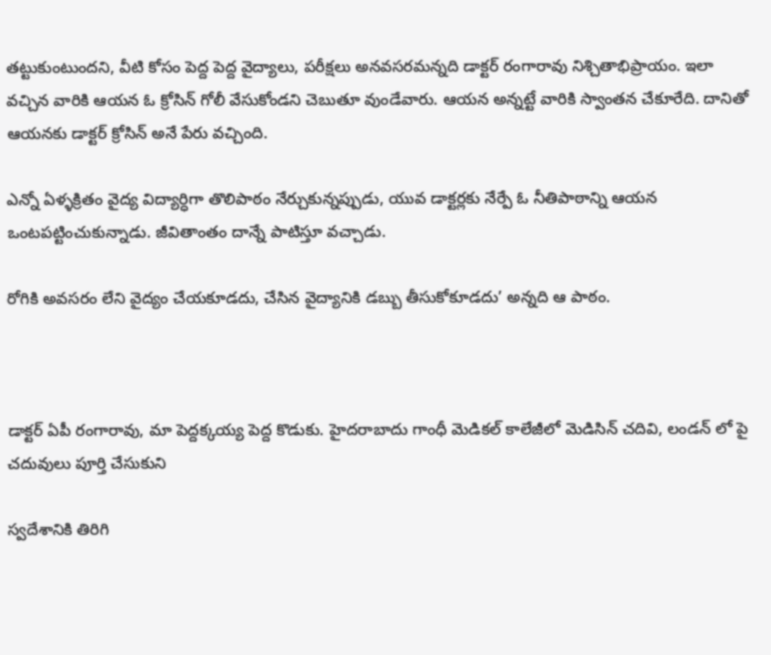తట్టుకుంటుందని, వీటి కోసం పెద్ద పెద్ద వైద్యాలు, పరీక్షలు అనవసరమన్నది డాక్టర్ రంగారావు నిశ్చితాభిప్రాయం. ఇలా  వచ్చిన వారికి ఆయన ఓ క్రోసిన్ గోలీ వేసుకోండని చెబుతూ వుండేవారు. ఆయన అన్నట్టే వారికి స్వాంతన చేకూరేది. దానితో ఆయనకు డాక్టర్ క్రోసిన్ అనే పేరు వచ్చింది.

ఎన్నో ఏళ్ళక్రితం వైద్య విద్యార్ధిగా తొలిపాఠం నేర్చుకున్నప్పుడు, యువ డాక్టర్లకు నేర్పే ఓ నీతిపాఠాన్ని ఆయన ఒంటపట్టించుకున్నాడు. జీవితాంతం దాన్నే పాటిస్తూ వచ్చాడు.

రోగికి అవసరం లేని వైద్యం చేయకూడదు, చేసిన వైద్యానికి డబ్బు తీసుకోకూడదు’ అన్నది ఆ పాఠం.



డాక్టర్ ఏపీ రంగారావు, మా పెద్దక్కయ్య పెద్ద కొడుకు. హైదరాబాదు గాంధీ మెడికల్ కాలేజీలో మెడిసిన్ చదివి, లండన్ లో పై చదువులు పూర్తి చేసుకుని

స్వదేశానికి తిరిగి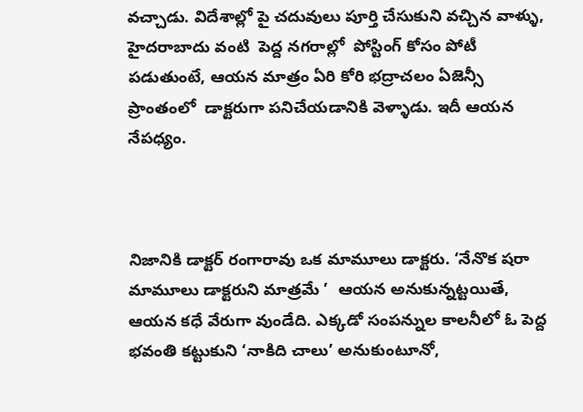వచ్చాడు. విదేశాల్లో పై చదువులు పూర్తి చేసుకుని వచ్చిన వాళ్ళు, హైదరాబాదు వంటి  పెద్ద నగరాల్లో  పోస్టింగ్ కోసం పోటీ పడుతుంటే, ఆయన మాత్రం ఏరి కోరి భద్రాచలం ఏజెన్సీ ప్రాంతంలో  డాక్టరుగా పనిచేయడానికి వెళ్ళాడు. ఇదీ ఆయన నేపధ్యం.



నిజానికి డాక్టర్ రంగారావు ఒక మామూలు డాక్టరు. ‘నేనొక షరా మామూలు డాక్టరుని మాత్రమే ’  ఆయన అనుకున్నట్టయితే, ఆయన కధే వేరుగా వుండేది. ఎక్కడో సంపన్నుల కాలనీలో ఓ పెద్ద భవంతి కట్టుకుని ‘నాకిది చాలు’ అనుకుంటూనో,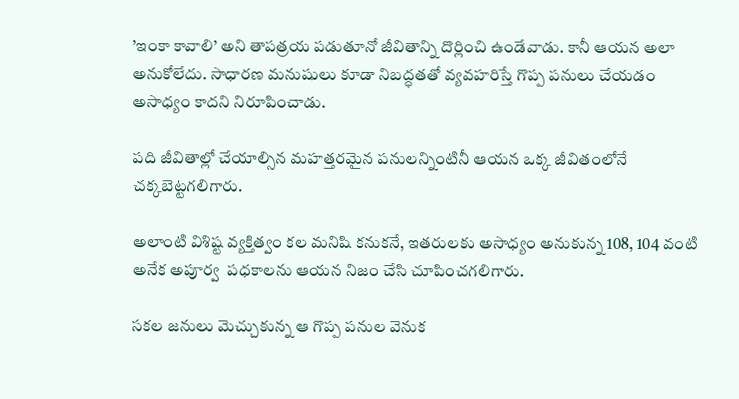’ఇంకా కావాలి’ అని తాపత్రయ పడుతూనో జీవితాన్ని దొర్లించి ఉండేవాడు. కానీ ఆయన అలా అనుకోలేదు. సాధారణ మనుషులు కూడా నిబద్ధతతో వ్యవహరిస్తే గొప్ప పనులు చేయడం అసాధ్యం కాదని నిరూపించాడు.

పది జీవితాల్లో చేయాల్సిన మహత్తరమైన పనులన్నింటినీ ఆయన ఒక్క జీవితంలోనే చక్కబెట్టగలిగారు.

అలాంటి విశిష్ట వ్యక్తిత్వం కల మనిషి కనుకనే, ఇతరులకు అసాధ్యం అనుకున్న 108, 104 వంటి అనేక అపూర్వ  పధకాలను ఆయన నిజం చేసి చూపించగలిగారు.

సకల జనులు మెచ్చుకున్న ఆ గొప్ప పనుల వెనుక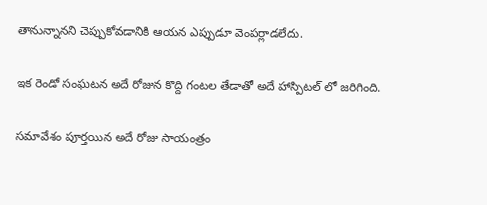తానున్నానని చెప్పుకోవడానికి ఆయన ఎప్పుడూ వెంపర్లాడలేదు.

ఇక రెండో సంఘటన అదే రోజున కొద్ది గంటల తేడాతో అదే హాస్పిటల్ లో జరిగింది.

సమావేశం పూర్తయిన అదే రోజు సాయంత్రం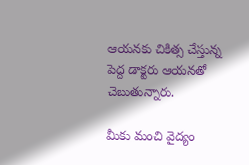ఆయనకు చికిత్స చేస్తున్న పెద్ద డాక్టరు ఆయనతో చెబుతున్నారు.

మీకు మంచి వైద్యం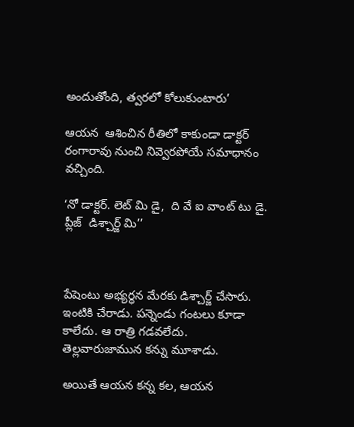అందుతోంది, త్వరలో కోలుకుంటారు’

ఆయన  ఆశించిన రీతిలో కాకుండా డాక్టర్  రంగారావు నుంచి నివ్వెరపోయే సమాధానం వచ్చింది.

‘నో డాక్టర్. లెట్ మి డై,  ది వే ఐ వాంట్ టు డై. ప్లీజ్  డిశ్చార్జ్ మి’’



పేషెంటు అభ్యర్ధన మేరకు డిశ్చార్జ్ చేసారు. ఇంటికి చేరాడు. పన్నెండు గంటలు కూడా కాలేదు. ఆ రాత్రి గడవలేదు. తెల్లవారుజామున కన్ను మూశాడు.

అయితే ఆయన కన్న కల, ఆయన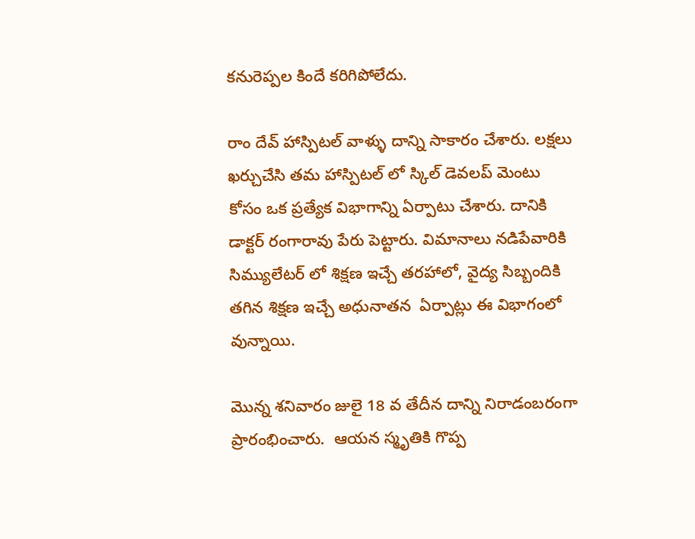కనురెప్పల కిందే కరిగిపోలేదు.

రాం దేవ్ హాస్పిటల్ వాళ్ళు దాన్ని సాకారం చేశారు. లక్షలు ఖర్చుచేసి తమ హాస్పిటల్ లో స్కిల్ డెవలప్ మెంటు కోసం ఒక ప్రత్యేక విభాగాన్ని ఏర్పాటు చేశారు. దానికి డాక్టర్ రంగారావు పేరు పెట్టారు. విమానాలు నడిపేవారికి సిమ్యులేటర్ లో శిక్షణ ఇచ్చే తరహాలో, వైద్య సిబ్బందికి తగిన శిక్షణ ఇచ్చే అధునాతన  ఏర్పాట్లు ఈ విభాగంలో వున్నాయి.

మొన్న శనివారం జులై 18 వ తేదీన దాన్ని నిరాడంబరంగా ప్రారంభించారు.  ఆయన స్మృతికి గొప్ప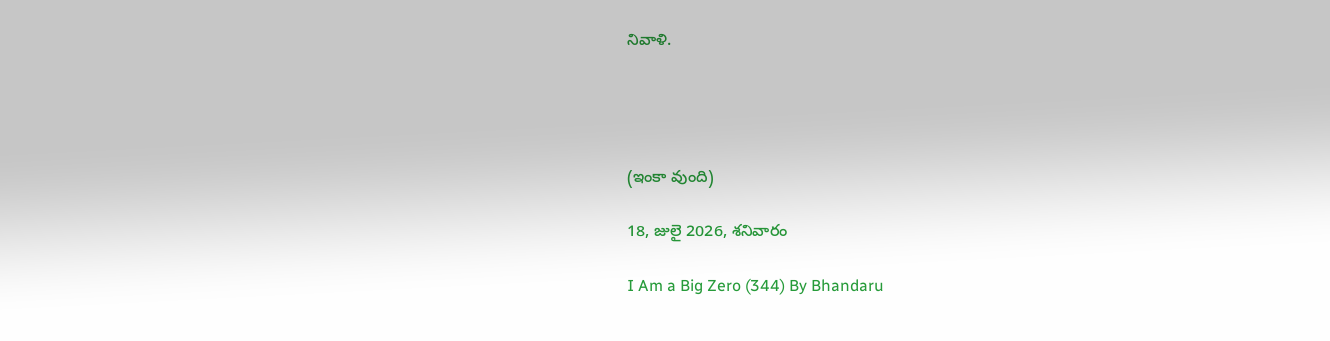నివాళి.




(ఇంకా వుంది)

18, జులై 2026, శనివారం

I Am a Big Zero (344) By Bhandaru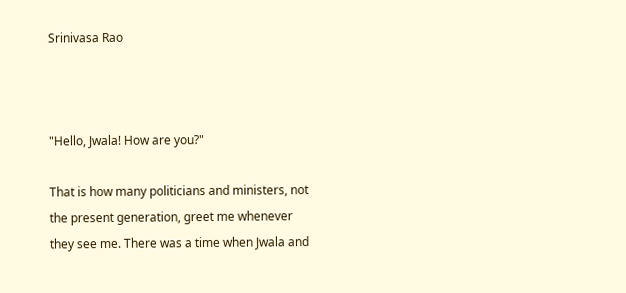Srinivasa Rao



"Hello, Jwala! How are you?"

That is how many politicians and ministers, not the present generation, greet me whenever they see me. There was a time when Jwala and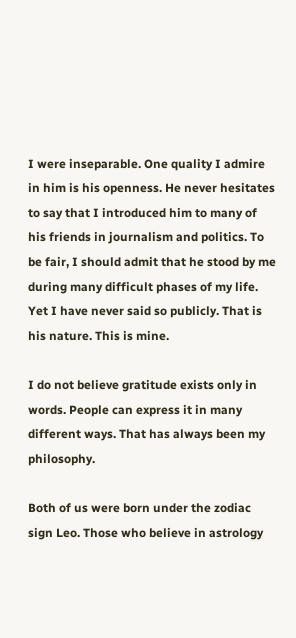I were inseparable. One quality I admire in him is his openness. He never hesitates to say that I introduced him to many of his friends in journalism and politics. To be fair, I should admit that he stood by me during many difficult phases of my life. Yet I have never said so publicly. That is his nature. This is mine.

I do not believe gratitude exists only in words. People can express it in many different ways. That has always been my philosophy.

Both of us were born under the zodiac sign Leo. Those who believe in astrology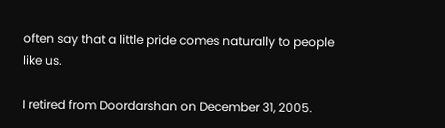often say that a little pride comes naturally to people like us.

I retired from Doordarshan on December 31, 2005.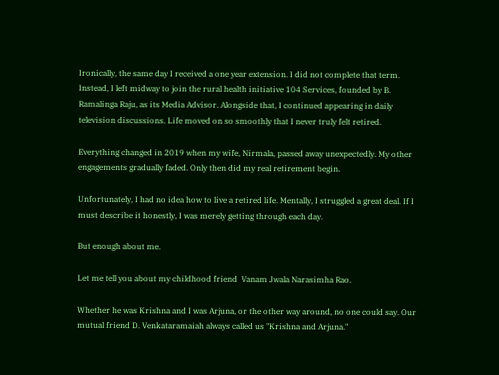Ironically, the same day I received a one year extension. I did not complete that term. Instead, I left midway to join the rural health initiative 104 Services, founded by B. Ramalinga Raju, as its Media Advisor. Alongside that, I continued appearing in daily television discussions. Life moved on so smoothly that I never truly felt retired.

Everything changed in 2019 when my wife, Nirmala, passed away unexpectedly. My other engagements gradually faded. Only then did my real retirement begin.

Unfortunately, I had no idea how to live a retired life. Mentally, I struggled a great deal. If I must describe it honestly, I was merely getting through each day.

But enough about me.

Let me tell you about my childhood friend  Vanam Jwala Narasimha Rao.

Whether he was Krishna and I was Arjuna, or the other way around, no one could say. Our mutual friend D. Venkataramaiah always called us "Krishna and Arjuna."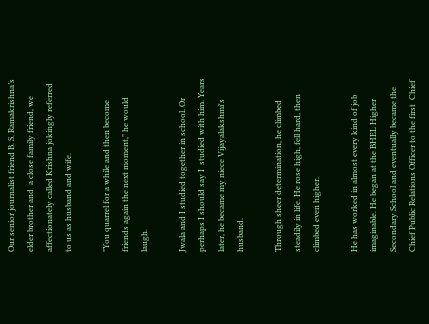Our senior journalist friend B. S. Ramakrishna’s elder brother and  a close family friend, we affectionately called Krishna jokingly referred to us as husband and wife.

"You quarrel for a while and then become friends again the next moment," he would laugh.

Jwala and I studied together in school. Or perhaps I should say I  studied with him. Years later, he became my niece Vijayalakshmi's husband.

Through sheer determination, he climbed steadily in life. He rose high, fell hard, then climbed even higher.

He has worked in almost every kind of job imaginable. He began at the BHEL Higher Secondary School and eventually became the Chief Public Relations Officer to the first  Chief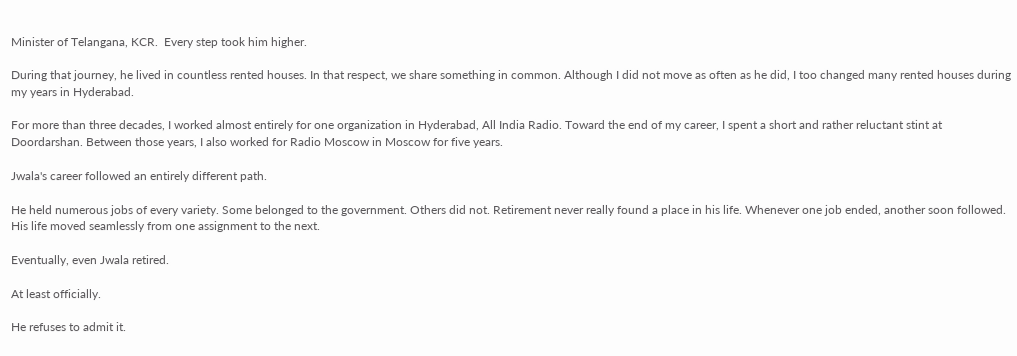Minister of Telangana, KCR.  Every step took him higher.

During that journey, he lived in countless rented houses. In that respect, we share something in common. Although I did not move as often as he did, I too changed many rented houses during my years in Hyderabad.

For more than three decades, I worked almost entirely for one organization in Hyderabad, All India Radio. Toward the end of my career, I spent a short and rather reluctant stint at Doordarshan. Between those years, I also worked for Radio Moscow in Moscow for five years.

Jwala's career followed an entirely different path.

He held numerous jobs of every variety. Some belonged to the government. Others did not. Retirement never really found a place in his life. Whenever one job ended, another soon followed. His life moved seamlessly from one assignment to the next.

Eventually, even Jwala retired.

At least officially.

He refuses to admit it.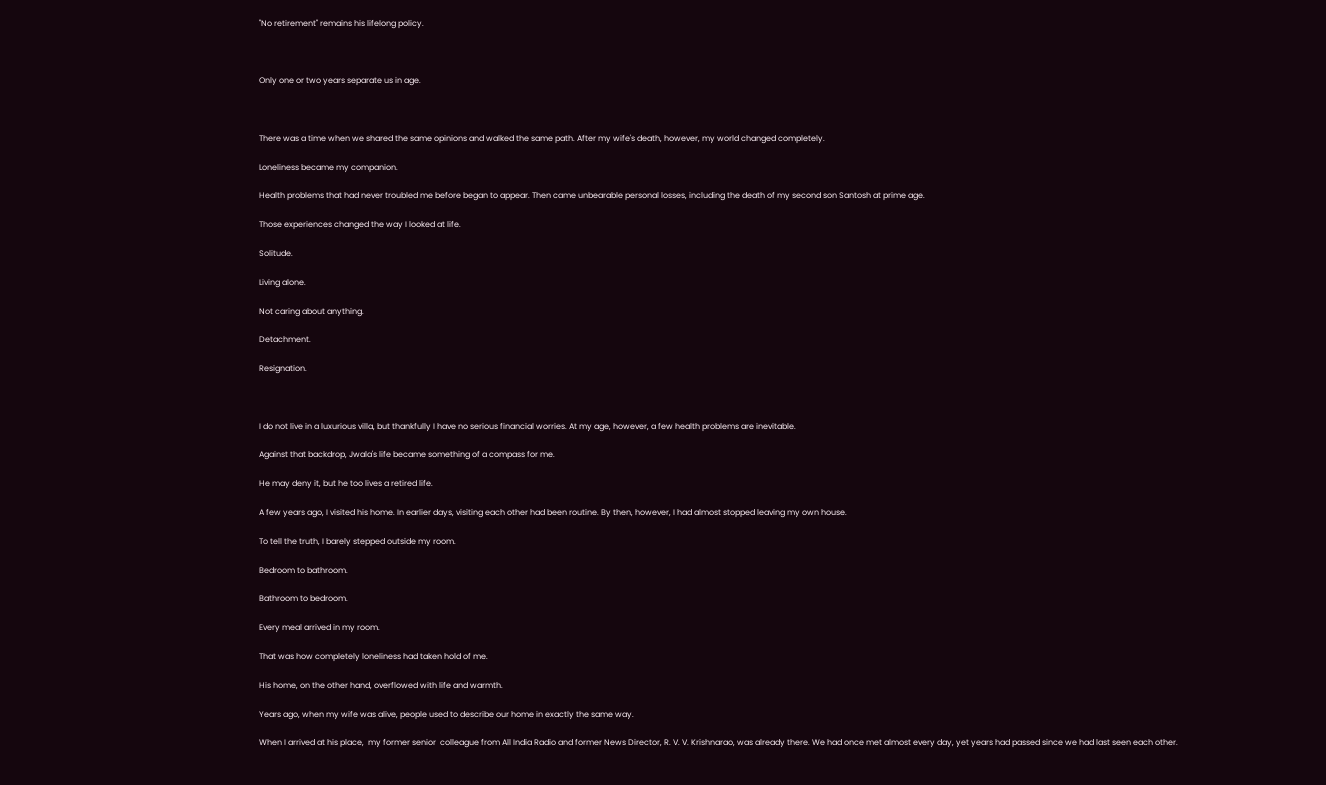"No retirement" remains his lifelong policy.



Only one or two years separate us in age.



There was a time when we shared the same opinions and walked the same path. After my wife's death, however, my world changed completely.

Loneliness became my companion.

Health problems that had never troubled me before began to appear. Then came unbearable personal losses, including the death of my second son Santosh at prime age.

Those experiences changed the way I looked at life.

Solitude.

Living alone.

Not caring about anything.

Detachment.

Resignation.



I do not live in a luxurious villa, but thankfully I have no serious financial worries. At my age, however, a few health problems are inevitable.

Against that backdrop, Jwala's life became something of a compass for me.

He may deny it, but he too lives a retired life.

A few years ago, I visited his home. In earlier days, visiting each other had been routine. By then, however, I had almost stopped leaving my own house.

To tell the truth, I barely stepped outside my room.

Bedroom to bathroom.

Bathroom to bedroom.

Every meal arrived in my room.

That was how completely loneliness had taken hold of me.

His home, on the other hand, overflowed with life and warmth.

Years ago, when my wife was alive, people used to describe our home in exactly the same way.

When I arrived at his place,  my former senior  colleague from All India Radio and former News Director, R. V. V. Krishnarao, was already there. We had once met almost every day, yet years had passed since we had last seen each other.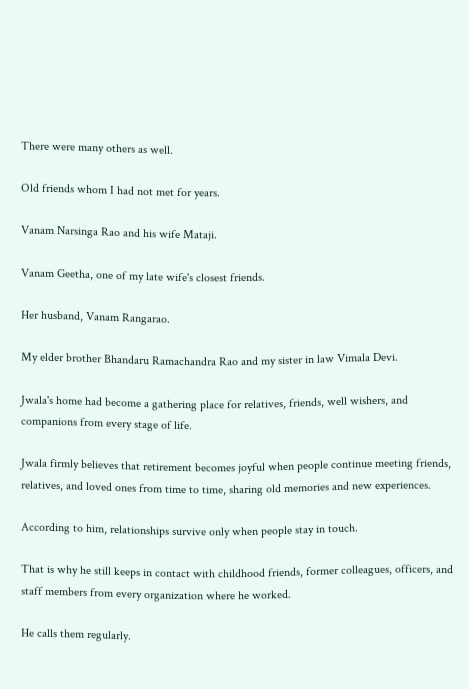There were many others as well.

Old friends whom I had not met for years.

Vanam Narsinga Rao and his wife Mataji.

Vanam Geetha, one of my late wife's closest friends.

Her husband, Vanam Rangarao.

My elder brother Bhandaru Ramachandra Rao and my sister in law Vimala Devi.

Jwala's home had become a gathering place for relatives, friends, well wishers, and companions from every stage of life.

Jwala firmly believes that retirement becomes joyful when people continue meeting friends, relatives, and loved ones from time to time, sharing old memories and new experiences.

According to him, relationships survive only when people stay in touch.

That is why he still keeps in contact with childhood friends, former colleagues, officers, and staff members from every organization where he worked.

He calls them regularly.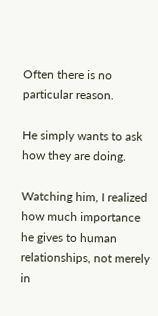Often there is no particular reason.

He simply wants to ask how they are doing.

Watching him, I realized how much importance he gives to human relationships, not merely in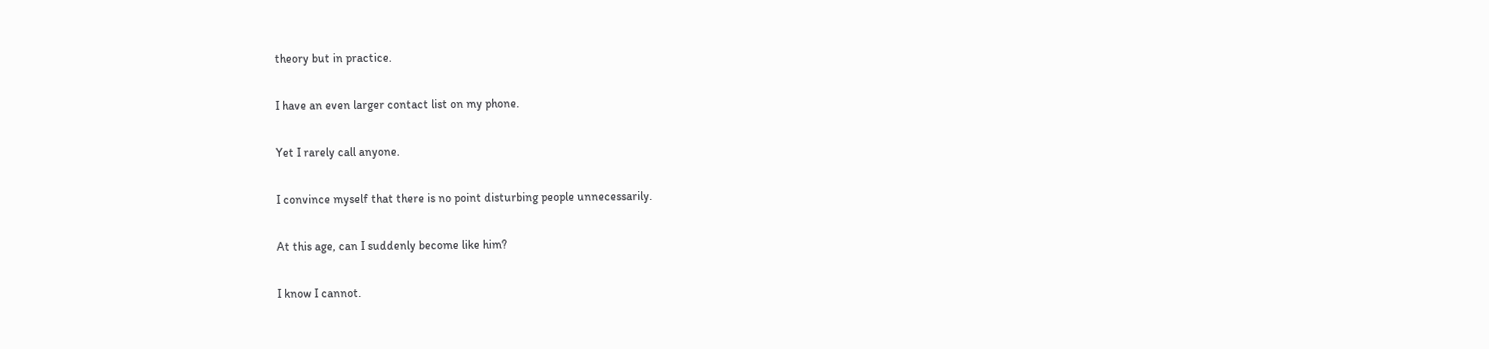theory but in practice.

I have an even larger contact list on my phone.

Yet I rarely call anyone.

I convince myself that there is no point disturbing people unnecessarily.

At this age, can I suddenly become like him?

I know I cannot.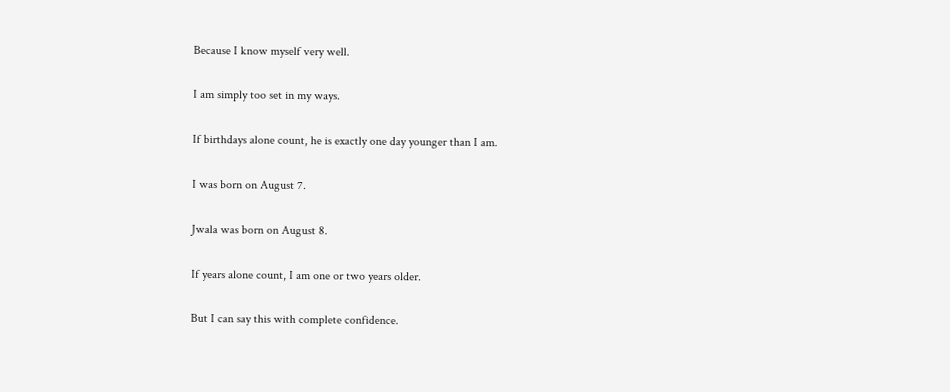Because I know myself very well.

I am simply too set in my ways.

If birthdays alone count, he is exactly one day younger than I am.

I was born on August 7.

Jwala was born on August 8.

If years alone count, I am one or two years older.

But I can say this with complete confidence.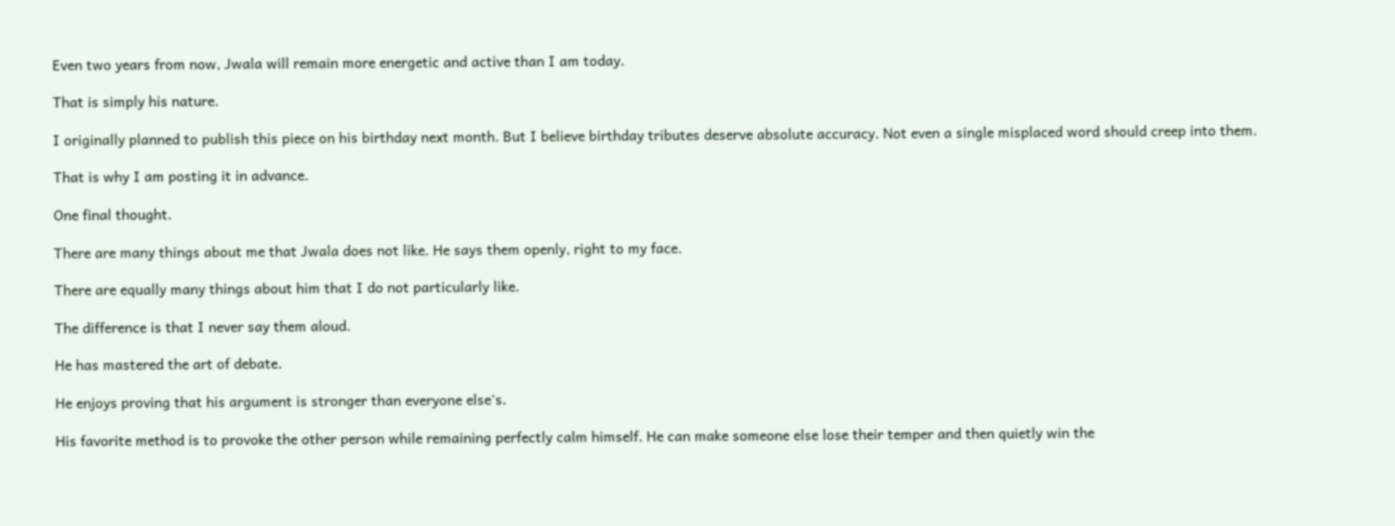Even two years from now, Jwala will remain more energetic and active than I am today.

That is simply his nature.

I originally planned to publish this piece on his birthday next month. But I believe birthday tributes deserve absolute accuracy. Not even a single misplaced word should creep into them.

That is why I am posting it in advance.

One final thought.

There are many things about me that Jwala does not like. He says them openly, right to my face.

There are equally many things about him that I do not particularly like.

The difference is that I never say them aloud.

He has mastered the art of debate.

He enjoys proving that his argument is stronger than everyone else's.

His favorite method is to provoke the other person while remaining perfectly calm himself. He can make someone else lose their temper and then quietly win the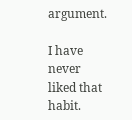argument.

I have never liked that habit.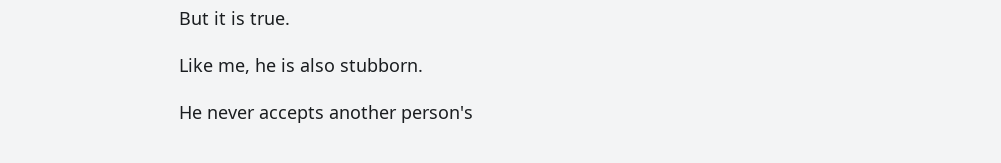But it is true.

Like me, he is also stubborn.

He never accepts another person's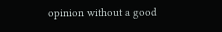opinion without a good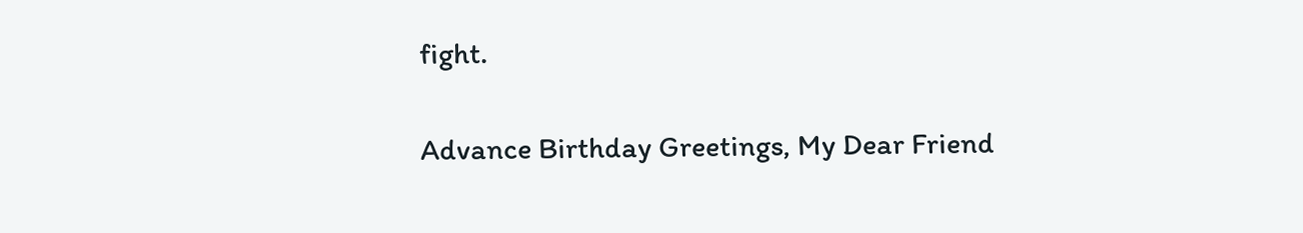fight.

Advance Birthday Greetings, My Dear Friend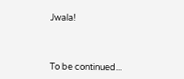Jwala!




To be continued...